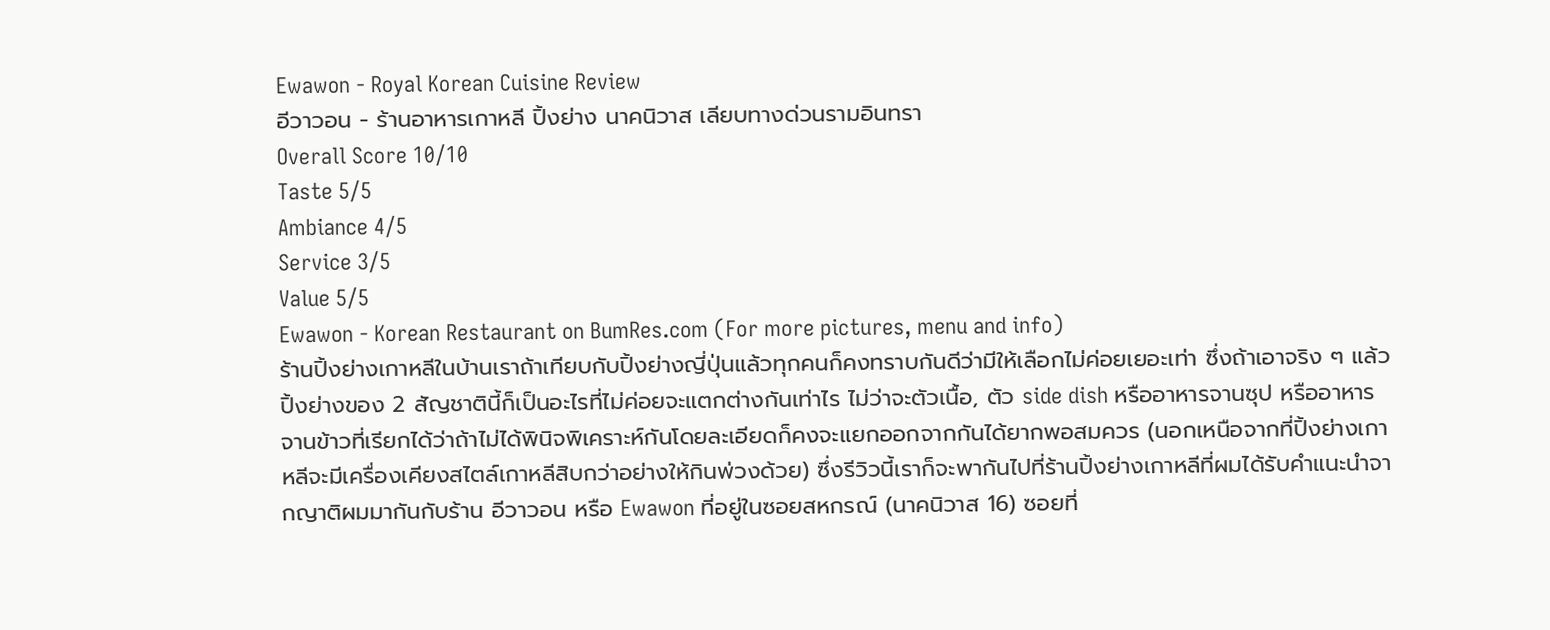Ewawon - Royal Korean Cuisine Review
อีวาวอน - ร้านอาหารเกาหลี ปิ้งย่าง นาคนิวาส เลียบทางด่วนรามอินทรา
Overall Score 10/10
Taste 5/5
Ambiance 4/5
Service 3/5
Value 5/5
Ewawon - Korean Restaurant on BumRes.com (For more pictures, menu and info)
ร้านปิ้งย่างเกาหลีในบ้านเราถ้าเทียบกับปิ้งย่างญี่ปุ่นแล้วทุกคนก็คงทราบกันดีว่ามีให้เลือกไม่ค่อยเยอะเท่า ซึ่งถ้าเอาจริง ๆ แล้วปิ้งย่างของ 2 สัญชาตินี้ก็เป็นอะไรที่ไม่ค่อยจะแตกต่างกันเท่าไร ไม่ว่าจะตัวเนื้อ, ตัว side dish หรืออาหารจานซุป หรืออาหารจานข้าวที่เรียกได้ว่าถ้าไม่ได้พินิจพิเคราะห์กันโดยละเอียดก็คงจะแยกออกจากกันได้ยากพอสมควร (นอกเหนือจากที่ปิ้งย่างเกาหลีจะมีเครื่องเคียงสไตล์เกาหลีสิบกว่าอย่างให้กินพ่วงด้วย) ซึ่งรีวิวนี้เราก็จะพากันไปที่ร้านปิ้งย่างเกาหลีที่ผมได้รับคำแนะนำจากญาติผมมากันกับร้าน อีวาวอน หรือ Ewawon ที่อยู่ในซอยสหกรณ์ (นาคนิวาส 16) ซอยที่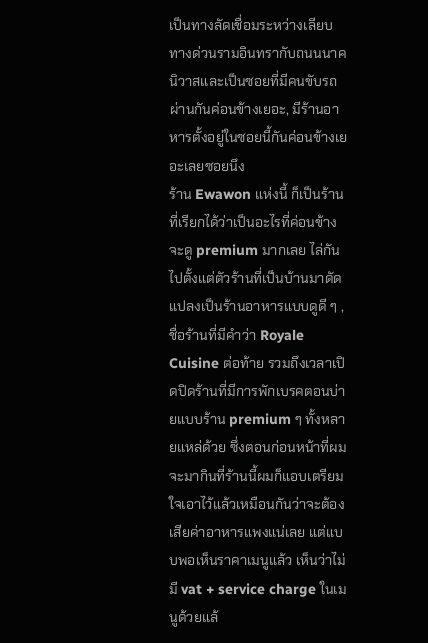เป็นทางลัดเชื่อมระหว่างเลียบทางด่วนรามอินทรากับถนนนาคนิวาสและเป็นซอยที่มีคนขับรถผ่านกันค่อนข้างเยอะ, มีร้านอาหารตั้งอยู่ในซอยนี้กันค่อนข้างเยอะเลยซอยนึง
ร้าน Ewawon แห่งนี้ ก็เป็นร้านที่เรียกได้ว่าเป็นอะไรที่ค่อนข้างจะดู premium มากเลย ไล่กันไปตั้งแต่ตัวร้านที่เป็นบ้านมาดัดแปลงเป็นร้านอาหารแบบดูดี ๆ , ชื่อร้านที่มีคำว่า Royale Cuisine ต่อท้าย รวมถึงเวลาเปิดปิดร้านที่มีการพักเบรคตอนบ่ายแบบร้าน premium ๆ ทั้งหลายแหล่ด้วย ซึ่งตอนก่อนหน้าที่ผมจะมากินที่ร้านนี้ผมก็แอบเตรียมใจเอาไว้แล้วเหมือนกันว่าจะต้องเสียค่าอาหารแพงแน่เลย แต่แบบพอเห็นราคาเมนูแล้ว เห็นว่าไม่มี vat + service charge ในเมนูด้วยแล้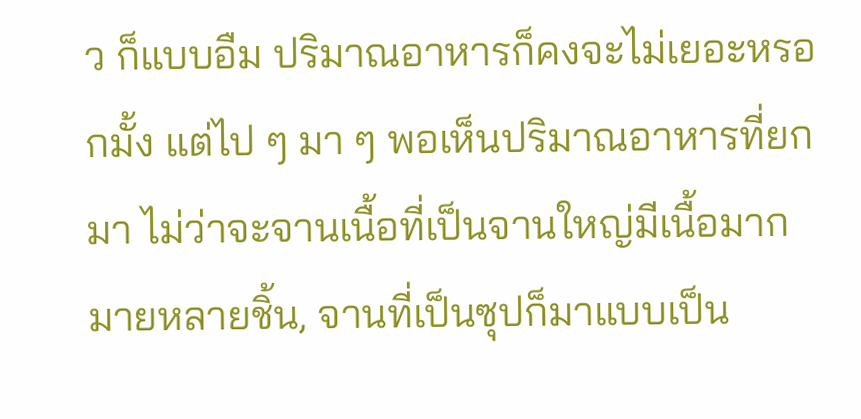ว ก็แบบอืม ปริมาณอาหารก็คงจะไม่เยอะหรอกมั้ง แต่ไป ๆ มา ๆ พอเห็นปริมาณอาหารที่ยกมา ไม่ว่าจะจานเนื้อที่เป็นจานใหญ่มีเนื้อมากมายหลายชิ้น, จานที่เป็นซุปก็มาแบบเป็น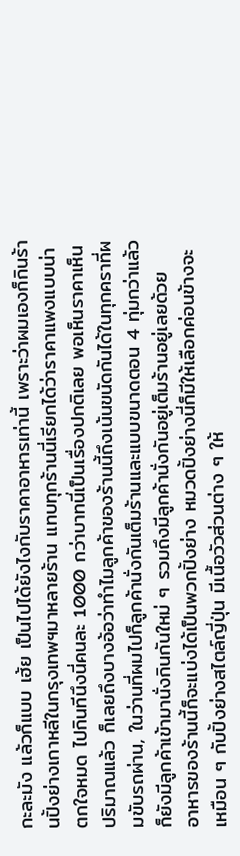กะละมัง แล้วก็แบบ เฮ้ย เป็นไปได้ยังไงกับราคาอาหารเท่านี้ เพราะว่าผมเองก็กินร้านปิ้งย่างเกาหลีในกรุงเทพฯมาหลายร้าน แทบทุกร้านนี่เรียกได้ว่าราคาแพงแบบน่าตกใจหมด ไปกินทีนึงนี่คนละ 1000 กว่าบาทนี่เป็นเรื่องปกติเลย พอเห็นราคาเห็นปริมาณแล้ว ก็เลยถึงบางอ้อว่าทำไมลูกค้าของร้านนี้ถึงเน้นขนัดกันได้ในทุกคราที่ผมขับรถผ่าน, ในว่านที่ผมไปก็ลูกค้านั่งกันเต็มร้านและแบบขนาดตอน 4 ทุ่มกว่าแล้วก็ยังมีลูกค้าเข้ามานั่งกินกันใหม่ ๆ รวมถึงมีลูกค้านั่งกันอยู่เต็มร้านอยู่เลยด้วย
อาหารของร้านนี้ก็จะแบ่งได้เป็นพวกปิ้งย่าง หมวดปิ้งย่างนี่ก็มีให้เลือกค่อนข้างจะเหมือน ๆ กับปิ้งย่างสไตล์ญี่ปุ่น มีเนื้อวัวส่วนต่าง ๆ ให้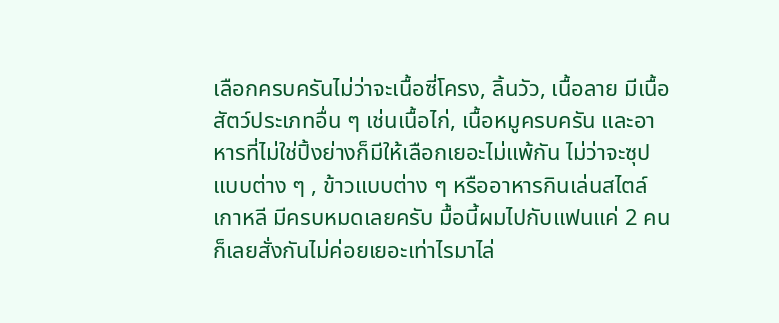เลือกครบครันไม่ว่าจะเนื้อซี่โครง, ลิ้นวัว, เนื้อลาย มีเนื้อสัตว์ประเภทอื่น ๆ เช่นเนื้อไก่, เนื้อหมูครบครัน และอาหารที่ไม่ใช่ปิ้งย่างก็มีให้เลือกเยอะไม่แพ้กัน ไม่ว่าจะซุปแบบต่าง ๆ , ข้าวแบบต่าง ๆ หรืออาหารกินเล่นสไตล์เกาหลี มีครบหมดเลยครับ มื้อนี้ผมไปกับแฟนแค่ 2 คนก็เลยสั่งกันไม่ค่อยเยอะเท่าไรมาไล่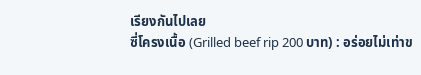เรียงกันไปเลย
ซี่โครงเนื้อ (Grilled beef rip 200 บาท) : อร่อยไม่เท่าข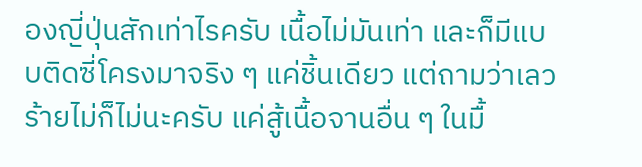องญี่ปุ่นสักเท่าไรครับ เนื้อไม่มันเท่า และก็มีแบบติดซี่โครงมาจริง ๆ แค่ชิ้นเดียว แต่ถามว่าเลวร้ายไม่ก็ไม่นะครับ แค่สู้เนื้อจานอื่น ๆ ในมื้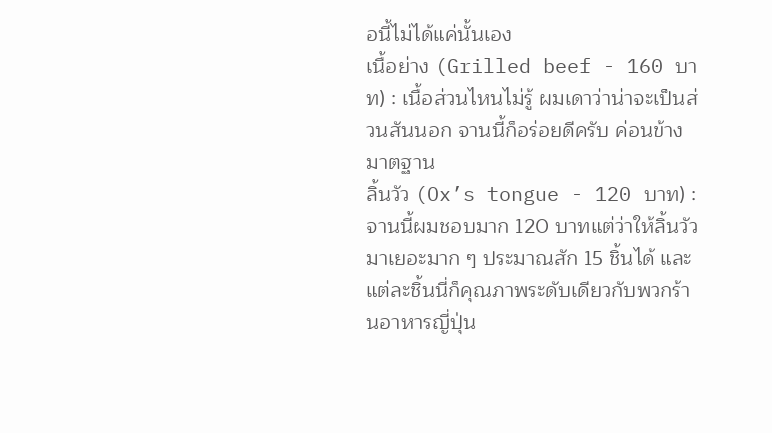อนี้ไม่ได้แค่นั้นเอง
เนื้อย่าง (Grilled beef - 160 บาท) : เนื้อส่วนไหนไม่รู้ ผมเดาว่าน่าจะเป็นส่วนสันนอก จานนี้ก็อร่อยดีครับ ค่อนข้างมาตฐาน
ลิ้นวัว (Ox’s tongue - 120 บาท) : จานนี้ผมชอบมาก 120 บาทแต่ว่าให้ลิ้นวัวมาเยอะมาก ๆ ประมาณสัก 15 ชิ้นได้ และแต่ละชิ้นนี่ก็คุณภาพระดับเดียวกับพวกร้านอาหารญี่ปุ่น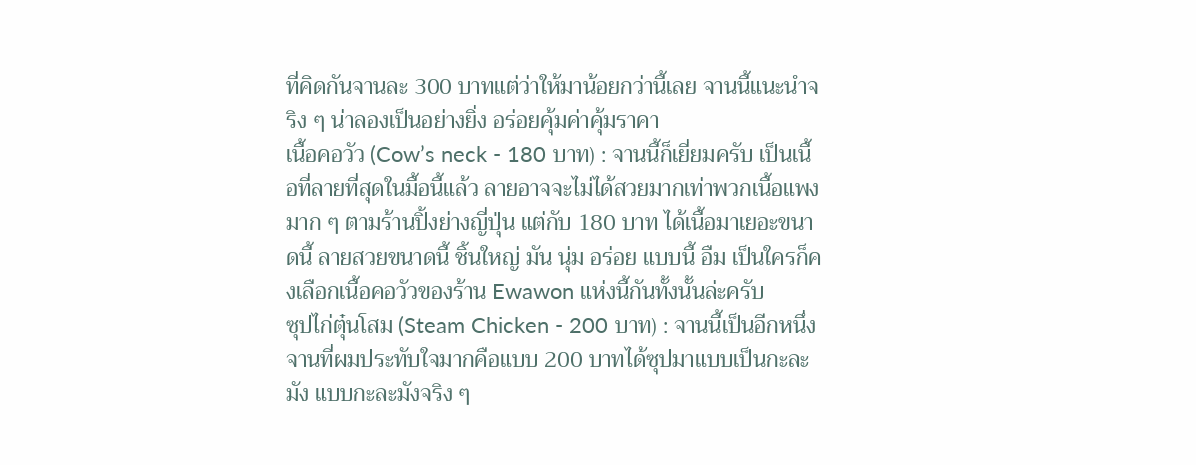ที่คิดกันจานละ 300 บาทแต่ว่าให้มาน้อยกว่านี้เลย จานนี้แนะนำจริง ๆ น่าลองเป็นอย่างยิ่ง อร่อยคุ้มค่าคุ้มราคา
เนื้อคอวัว (Cow’s neck - 180 บาท) : จานนี้ก็เยี่ยมครับ เป็นเนื้อที่ลายที่สุดในมื้อนี้แล้ว ลายอาจจะไม่ได้สวยมากเท่าพวกเนื้อแพงมาก ๆ ตามร้านปิ้งย่างญี่ปุ่น แต่กับ 180 บาท ได้เนื้อมาเยอะขนาดนี้ ลายสวยขนาดนี้ ชิ้นใหญ่ มัน นุ่ม อร่อย แบบนี้ อืม เป็นใครก็คงเลือกเนื้อคอวัวของร้าน Ewawon แห่งนี้กันทั้งนั้นล่ะครับ
ซุปไก่ตุ๋นโสม (Steam Chicken - 200 บาท) : จานนี้เป็นอีกหนึ่งจานที่ผมประทับใจมากคือแบบ 200 บาทได้ซุปมาแบบเป็นกะละมัง แบบกะละมังจริง ๆ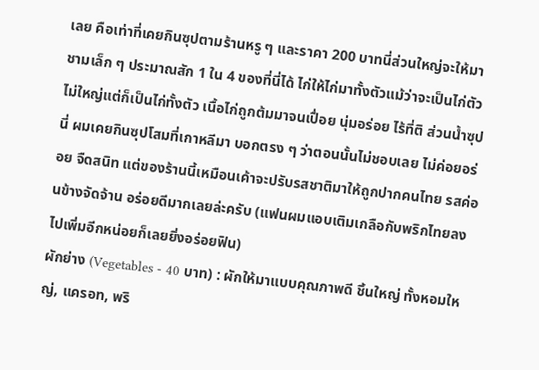เลย คือเท่าที่เคยกินซุปตามร้านหรู ๆ และราคา 200 บาทนี่ส่วนใหญ่จะให้มาชามเล็ก ๆ ประมาณสัก 1 ใน 4 ของที่นี่ได้ ไก่ให้ไก่มาทั้งตัวแม้ว่าจะเป็นไก่ตัวไม่ใหญ่แต่ก็เป็นไก่ทั้งตัว เนื้อไก่ถูกต้มมาจนเปื่อย นุ่มอร่อย ไร้ที่ติ ส่วนน้ำซุปนี่ ผมเคยกินซุปโสมที่เกาหลีมา บอกตรง ๆ ว่าตอนนั้นไม่ชอบเลย ไม่ค่อยอร่อย จืดสนิท แต่ของร้านนี้เหมือนเค้าจะปรับรสชาติมาให้ถูกปากคนไทย รสค่อนข้างจัดจ้าน อร่อยดีมากเลยล่ะครับ (แฟนผมแอบเติมเกลือกับพริกไทยลงไปเพิ่มอีกหน่อยก็เลยยิ่งอร่อยฟิน)
ผักย่าง (Vegetables - 40 บาท) : ผักให้มาแบบคุณภาพดี ชิ้นใหญ่ ทั้งหอมใหญ่, แครอท, พริ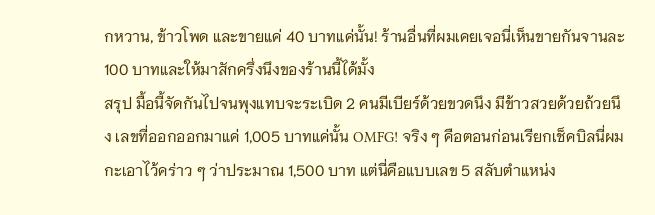กหวาน, ข้าวโพด และขายแค่ 40 บาทแค่นั้น! ร้านอื่นที่ผมเคยเจอนี่เห็นขายกันจานละ 100 บาทและให้มาสักครึ่งนึงของร้านนี้ได้มั้ง
สรุป มื้อนี้จัดกันไปจนพุงแทบจะระเบิด 2 คนมีเบียร์ด้วยขวดนึง มีข้าวสวยด้วยถ้วยนึง เลขที่ออกออกมาแค่ 1,005 บาทแค่นั้น OMFG! จริง ๆ คือตอนก่อนเรียกเช็คบิลนี่ผมกะเอาไว้คร่าว ๆ ว่าประมาณ 1,500 บาท แต่นี่คือแบบเลข 5 สลับตำแหน่ง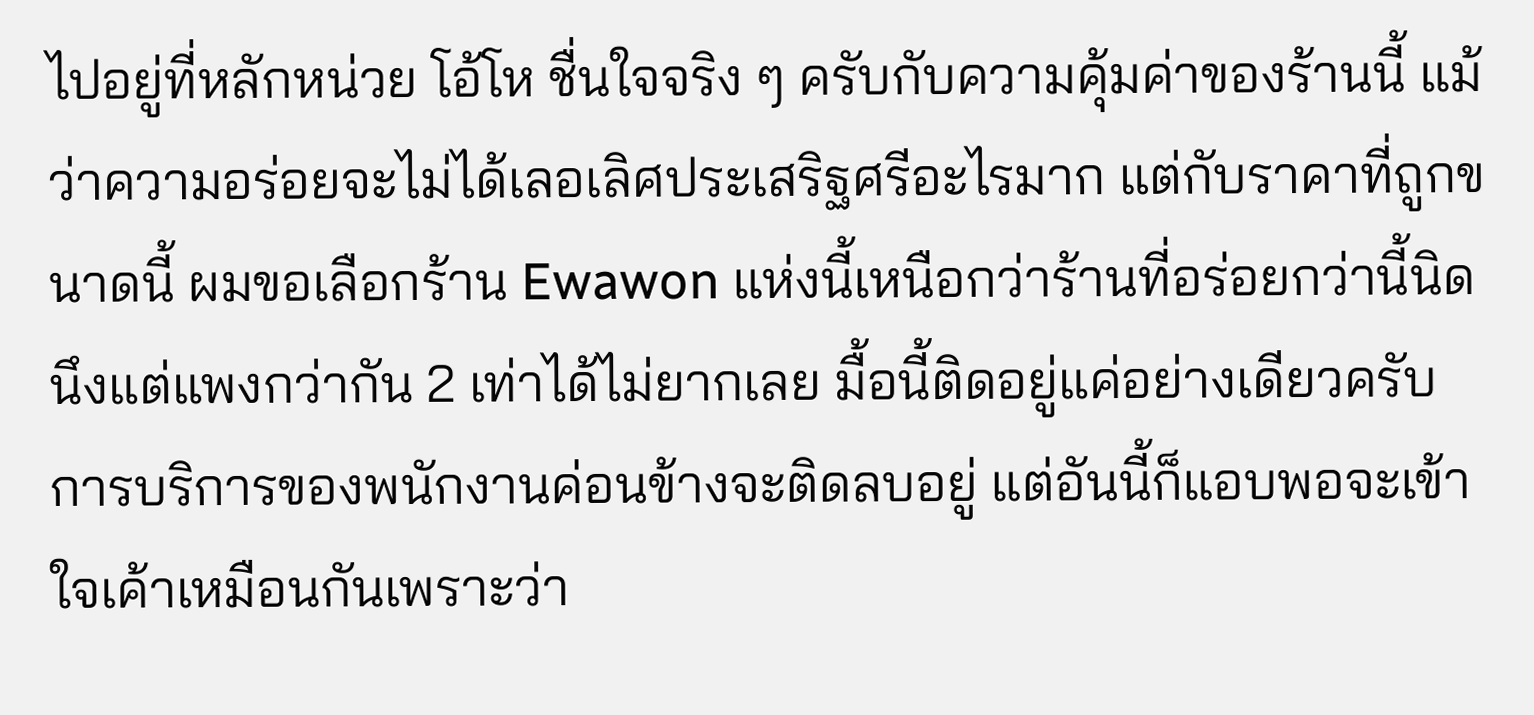ไปอยู่ที่หลักหน่วย โอ้โห ชื่นใจจริง ๆ ครับกับความคุ้มค่าของร้านนี้ แม้ว่าความอร่อยจะไม่ได้เลอเลิศประเสริฐศรีอะไรมาก แต่กับราคาที่ถูกขนาดนี้ ผมขอเลือกร้าน Ewawon แห่งนี้เหนือกว่าร้านที่อร่อยกว่านี้นิดนึงแต่แพงกว่ากัน 2 เท่าได้ไม่ยากเลย มื้อนี้ติดอยู่แค่อย่างเดียวครับ การบริการของพนักงานค่อนข้างจะติดลบอยู่ แต่อันนี้ก็แอบพอจะเข้าใจเค้าเหมือนกันเพราะว่า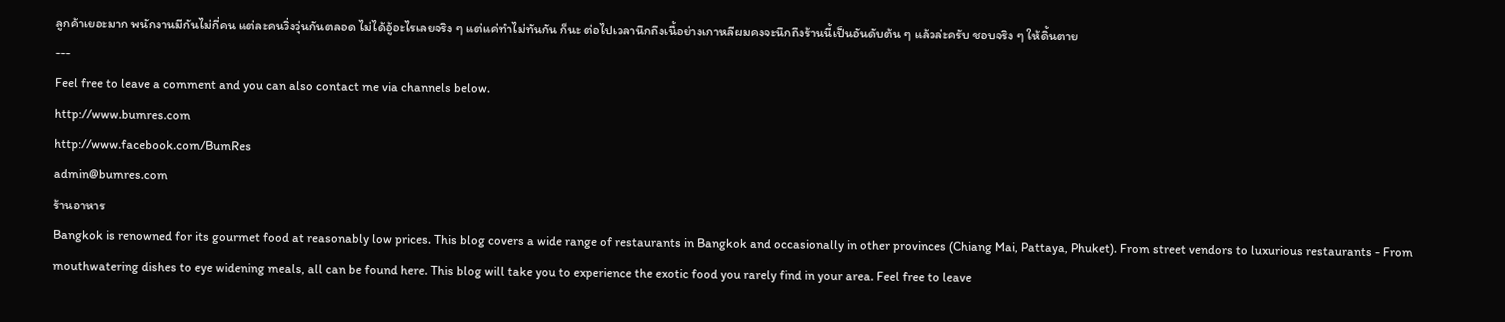ลูกค้าเยอะมาก พนักงานมีกันไม่กี่คน แต่ละคนวิ่งวุ่นกันตลอด ไม่ได้อู้อะไรเลยจริง ๆ แต่แค่ทำไม่ทันกัน ก็นะ ต่อไปเวลานึกถึงเนื้อย่างเกาหลีผมคงจะนึกถึงร้านนี้เป็นอันดับต้น ๆ แล้วล่ะครับ ชอบจริง ๆ ให้ดิ้นตาย
---
Feel free to leave a comment and you can also contact me via channels below.
http://www.bumres.com
http://www.facebook.com/BumRes
admin@bumres.com
ร้านอาหาร
Bangkok is renowned for its gourmet food at reasonably low prices. This blog covers a wide range of restaurants in Bangkok and occasionally in other provinces (Chiang Mai, Pattaya, Phuket). From street vendors to luxurious restaurants - From mouthwatering dishes to eye widening meals, all can be found here. This blog will take you to experience the exotic food you rarely find in your area. Feel free to leave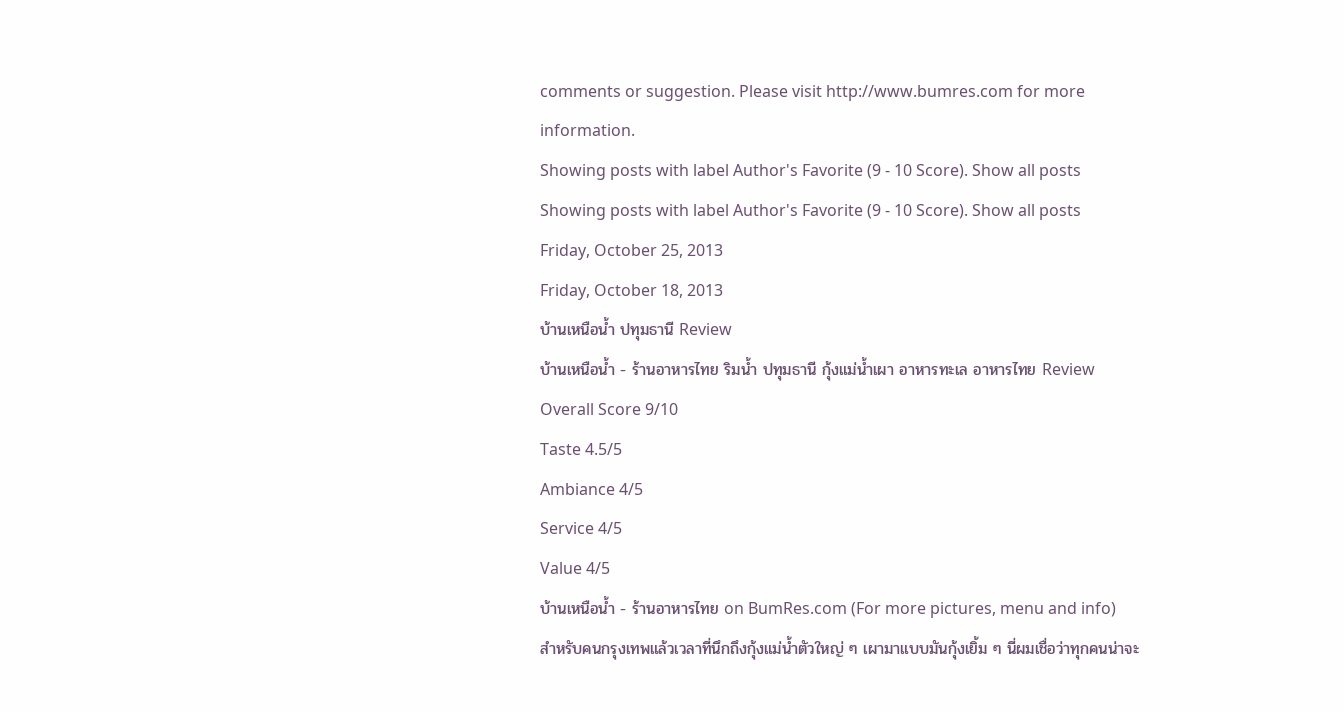comments or suggestion. Please visit http://www.bumres.com for more information.
Showing posts with label Author's Favorite (9 - 10 Score). Show all posts
Showing posts with label Author's Favorite (9 - 10 Score). Show all posts
Friday, October 25, 2013
Friday, October 18, 2013
บ้านเหนือน้ำ ปทุมธานี Review
บ้านเหนือน้ำ - ร้านอาหารไทย ริมน้ำ ปทุมธานี กุ้งแม่น้ำเผา อาหารทะเล อาหารไทย Review
Overall Score 9/10
Taste 4.5/5
Ambiance 4/5
Service 4/5
Value 4/5
บ้านเหนือน้ำ - ร้านอาหารไทย on BumRes.com (For more pictures, menu and info)
สำหรับคนกรุงเทพแล้วเวลาที่นึกถึงกุ้งแม่น้ำตัวใหญ่ ๆ เผามาแบบมันกุ้งเยิ้ม ๆ นี่ผมเชื่อว่าทุกคนน่าจะ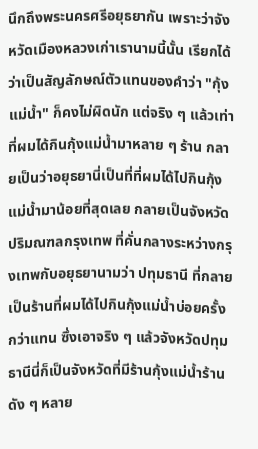นึกถึงพระนครศรีอยุธยากัน เพราะว่าจังหวัดเมืองหลวงเก่าเรานามนี้นั้น เรียกได้ว่าเป็นสัญลักษณ์ตัวแทนของคำว่า "กุ้งแม่น้ำ" ก็คงไม่ผิดนัก แต่จริง ๆ แล้วเท่าที่ผมได้กินกุ้งแม่น้ำมาหลาย ๆ ร้าน กลายเป็นว่าอยุธยานี่เป็นที่ที่ผมได้ไปกินกุ้งแม่น้ำมาน้อยที่สุดเลย กลายเป็นจังหวัดปริมณฑลกรุงเทพ ที่คั่นกลางระหว่างกรุงเทพกับอยุธยานามว่า ปทุมธานี ที่กลายเป็นร้านที่ผมได้ไปกินกุ้งแม่น้ำบ่อยครั้งกว่าแทน ซึ่งเอาจริง ๆ แล้วจังหวัดปทุมธานีนี่ก็เป็นจังหวัดที่มีร้านกุ้งแม่น้ำร้านดัง ๆ หลาย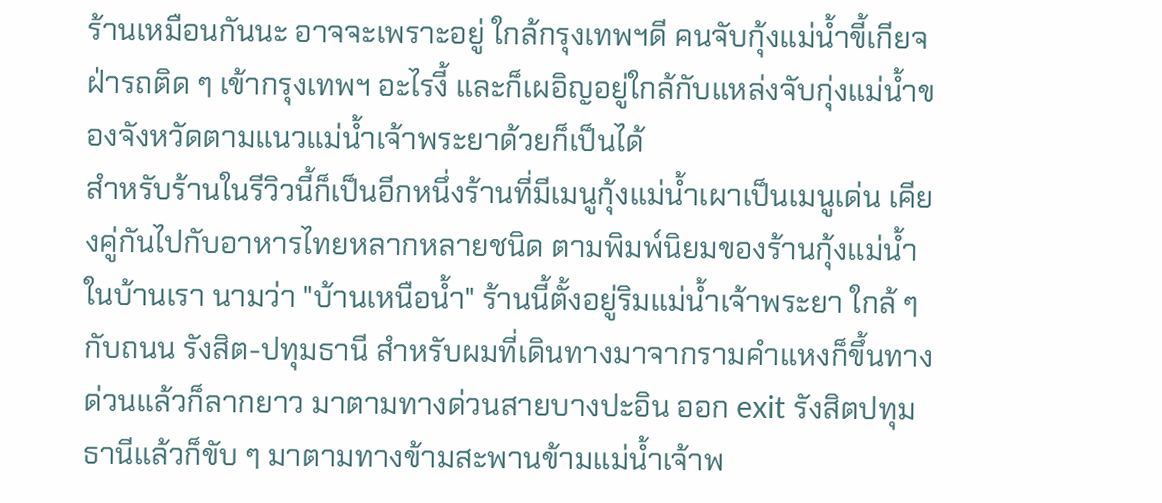ร้านเหมือนกันนะ อาจจะเพราะอยู่ ใกล้กรุงเทพฯดี คนจับกุ้งแม่น้ำขี้เกียจฝ่ารถติด ๆ เข้ากรุงเทพฯ อะไรงี้ และก็เผอิญอยู่ใกล้กับแหล่งจับกุ่งแม่น้ำของจังหวัดตามแนวแม่น้ำเจ้าพระยาด้วยก็เป็นได้
สำหรับร้านในรีวิวนี้ก็เป็นอีกหนึ่งร้านที่มีเมนูกุ้งแม่น้ำเผาเป็นเมนูเด่น เคียงคู่กันไปกับอาหารไทยหลากหลายชนิด ตามพิมพ์นิยมของร้านกุ้งแม่น้ำในบ้านเรา นามว่า "บ้านเหนือน้ำ" ร้านนี้ตั้งอยู่ริมแม่น้ำเจ้าพระยา ใกล้ ๆ กับถนน รังสิต-ปทุมธานี สำหรับผมที่เดินทางมาจากรามคำแหงก็ขึ้นทางด่วนแล้วก็ลากยาว มาตามทางด่วนสายบางปะอิน ออก exit รังสิตปทุมธานีแล้วก็ขับ ๆ มาตามทางข้ามสะพานข้ามแม่น้ำเจ้าพ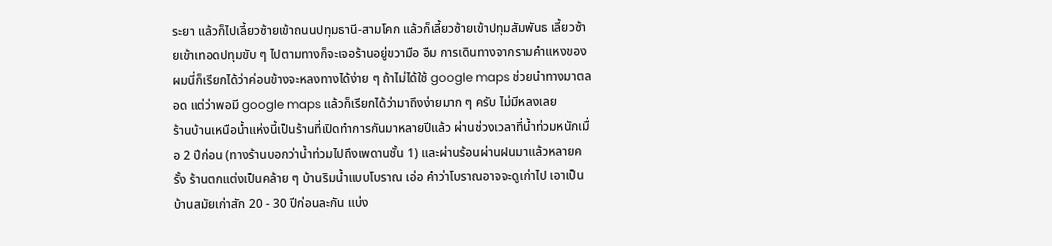ระยา แล้วก็ไปเลี้ยวซ้ายเข้าถนนปทุมธานี-สามโคก แล้วก็เลี้ยวซ้ายเข้าปทุมสัมพันธ เลี้ยวซ้ายเข้าเทอดปทุมขับ ๆ ไปตามทางก็จะเจอร้านอยู่ขวามือ อืม การเดินทางจากรามคำแหงของผมนี่ก็เรียกได้ว่าค่อนข้างจะหลงทางได้ง่าย ๆ ถ้าไม่ได้ใช้ google maps ช่วยนำทางมาตลอด แต่ว่าพอมี google maps แล้วก็เรียกได้ว่ามาถึงง่ายมาก ๆ ครับ ไม่มีหลงเลย
ร้านบ้านเหนือน้ำแห่งนี้เป็นร้านที่เปิดทำการกันมาหลายปีแล้ว ผ่านช่วงเวลาที่น้ำท่วมหนักเมื่อ 2 ปีก่อน (ทางร้านบอกว่าน้ำท่วมไปถึงเพดานชั้น 1) และผ่านร้อนผ่านฝนมาแล้วหลายครั้ง ร้านตกแต่งเป็นคล้าย ๆ บ้านริมน้ำแบบโบราณ เอ่อ คำว่าโบราณอาจจะดูเก่าไป เอาเป็นบ้านสมัยเก่าสัก 20 - 30 ปีก่อนละกัน แบ่ง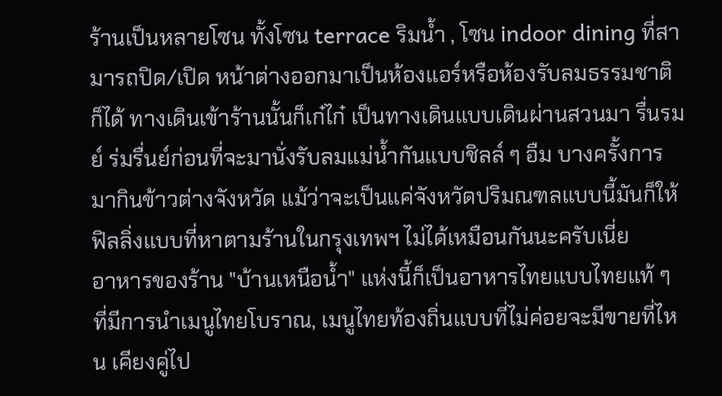ร้านเป็นหลายโซน ทั้งโซน terrace ริมน้ำ , โซน indoor dining ที่สามารถปิด/เปิด หน้าต่างออกมาเป็นห้องแอร์หรือห้องรับลมธรรมชาติก็ได้ ทางเดินเข้าร้านนั้นก็เก๋ไก๋ เป็นทางเดินแบบเดินผ่านสวนมา รื่นรมย์ ร่มรื่นย์ก่อนที่จะมานั่งรับลมแม่น้ำกันแบบชิลล์ ๆ อืม บางครั้งการมากินข้าวต่างจังหวัด แม้ว่าจะเป็นแค่จังหวัดปริมณฑลแบบนี้มันก็ให้ฟิลลิ่งแบบที่หาตามร้านในกรุงเทพฯ ไม่ได้เหมือนกันนะครับเนี่ย
อาหารของร้าน "บ้านเหนือน้ำ" แห่งนี้ก็เป็นอาหารไทยแบบไทยแท้ ๆ ที่มีการนำเมนูไทยโบราณ, เมนูไทยท้องถิ่นแบบที่ไม่ค่อยจะมีขายที่ไหน เคียงคู่ไป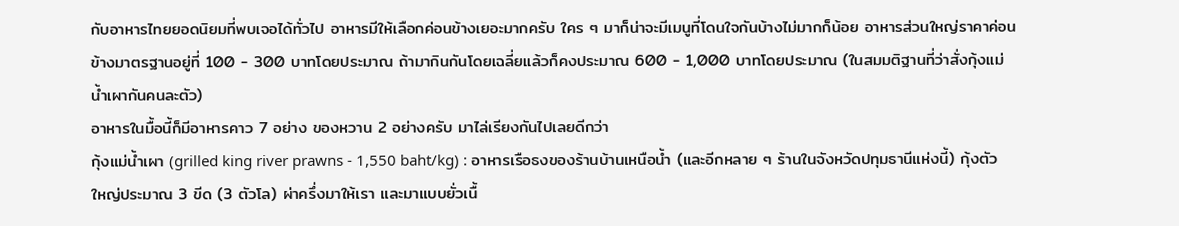กับอาหารไทยยอดนิยมที่พบเจอได้ทั่วไป อาหารมีให้เลือกค่อนข้างเยอะมากครับ ใคร ๆ มาก็น่าจะมีเมนูที่โดนใจกันบ้างไม่มากก็น้อย อาหารส่วนใหญ่ราคาค่อนข้างมาตรฐานอยู่ที่ 100 - 300 บาทโดยประมาณ ถ้ามากินกันโดยเฉลี่ยแล้วก็คงประมาณ 600 - 1,000 บาทโดยประมาณ (ในสมมติฐานที่ว่าสั่งกุ้งแม่น้ำเผากันคนละตัว)
อาหารในมื้อนี้ก็มีอาหารคาว 7 อย่าง ของหวาน 2 อย่างครับ มาไล่เรียงกันไปเลยดีกว่า
กุ้งแม่น้ำเผา (grilled king river prawns - 1,550 baht/kg) : อาหารเรือธงของร้านบ้านเหนือน้ำ (และอีกหลาย ๆ ร้านในจังหวัดปทุมธานีแห่งนี้) กุ้งตัวใหญ่ประมาณ 3 ขีด (3 ตัวโล) ผ่าครึ่งมาให้เรา และมาแบบยั่วเนื้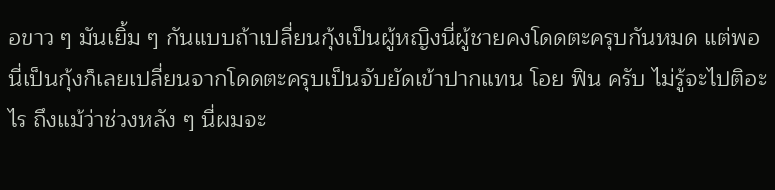อขาว ๆ มันเยิ้ม ๆ กันแบบถ้าเปลี่ยนกุ้งเป็นผู้หญิงนี่ผู้ชายคงโดดตะครุบกันหมด แต่พอนี่เป็นกุ้งก็เลยเปลี่ยนจากโดดตะครุบเป็นจับยัดเข้าปากแทน โอย ฟิน ครับ ไม่รู้จะไปติอะไร ถึงแม้ว่าช่วงหลัง ๆ นี่ผมจะ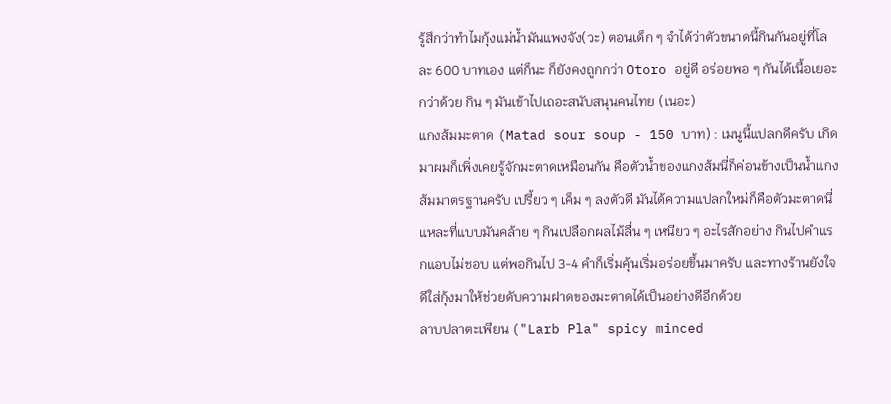รู้สึกว่าทำไมกุ้งแม่น้ำมันแพงจัง(วะ) ตอนเด็ก ๆ จำได้ว่าตัวขนาดนี้กินกันอยู่ที่โลละ 600 บาทเอง แต่ก็นะ ก็ยังคงถูกกว่า Otoro อยู่ดี อร่อยพอ ๆ กันได้เนื้อเยอะกว่าด้วย กิน ๆ มันเข้าไปเถอะสนับสนุนคนไทย (เนอะ)
แกงส้มมะตาด (Matad sour soup - 150 บาท) : เมนูนี้แปลกดีครับ เกิดมาผมก็เพิ่งเคยรู้จักมะตาดเหมือนกัน คือตัวน้ำของแกงส้มนี่ก็ค่อนข้างเป็นน้ำแกงส้มมาตรฐานครับ เปรี้ยว ๆ เค็ม ๆ ลงตัวดี มันได้ความแปลกใหม่ก็คือตัวมะตาดนี่แหละที่แบบมันคล้าย ๆ กินเปลือกผลไม้ลื่น ๆ เหนียว ๆ อะไรสักอย่าง กินไปคำแรกแอบไม่ชอบ แต่พอกินไป 3-4 คำก็เริ่มคุ้นเริ่มอร่อยขึ้นมาครับ และทางร้านยังใจดีใส่กุ้งมาให้ช่วยดับความฝาดของมะตาดได้เป็นอย่างดีอีกด้วย
ลาบปลาตะเพียน ("Larb Pla" spicy minced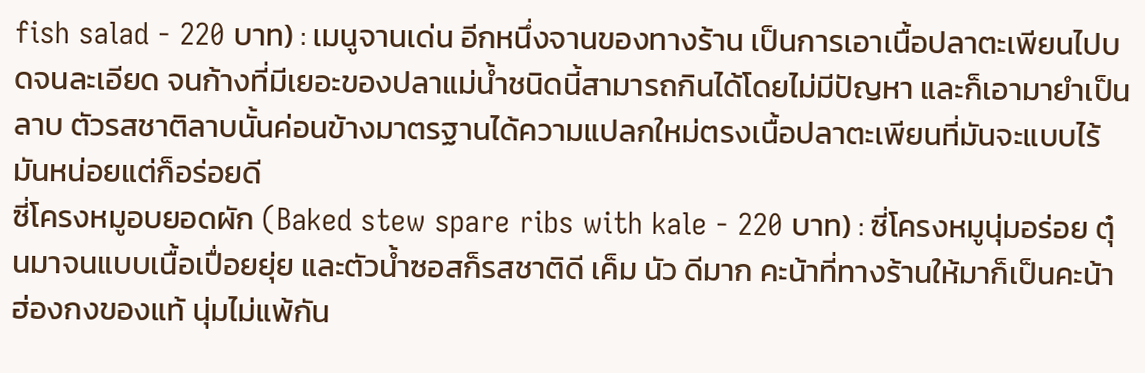fish salad - 220 บาท) : เมนูจานเด่น อีกหนึ่งจานของทางร้าน เป็นการเอาเนื้อปลาตะเพียนไปบดจนละเอียด จนก้างที่มีเยอะของปลาแม่น้ำชนิดนี้สามารถกินได้โดยไม่มีปัญหา และก็เอามายำเป็นลาบ ตัวรสชาติลาบนั้นค่อนข้างมาตรฐานได้ความแปลกใหม่ตรงเนื้อปลาตะเพียนที่มันจะแบบไร้มันหน่อยแต่ก็อร่อยดี
ซี่โครงหมูอบยอดผัก (Baked stew spare ribs with kale - 220 บาท) : ซี่โครงหมูนุ่มอร่อย ตุ๋นมาจนแบบเนื้อเปื่อยยุ่ย และตัวน้ำซอสก็รสชาติดี เค็ม นัว ดีมาก คะน้าที่ทางร้านให้มาก็เป็นคะน้าฮ่องกงของแท้ นุ่มไม่แพ้กัน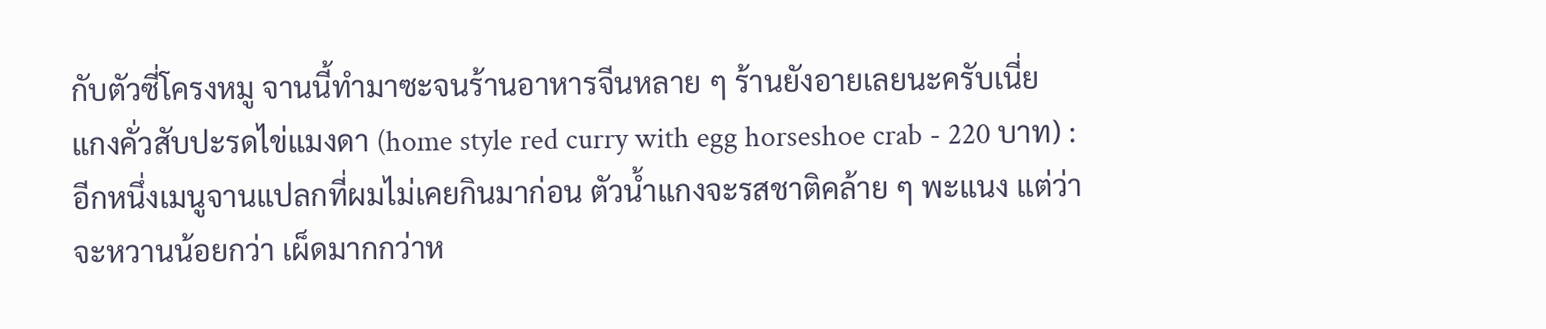กับตัวซี่โครงหมู จานนี้ทำมาซะจนร้านอาหารจีนหลาย ๆ ร้านยังอายเลยนะครับเนี่ย
แกงคั่วสับปะรดไข่แมงดา (home style red curry with egg horseshoe crab - 220 บาท) : อีกหนึ่งเมนูจานแปลกที่ผมไม่เคยกินมาก่อน ตัวน้ำแกงจะรสชาติคล้าย ๆ พะแนง แต่ว่าจะหวานน้อยกว่า เผ็ดมากกว่าห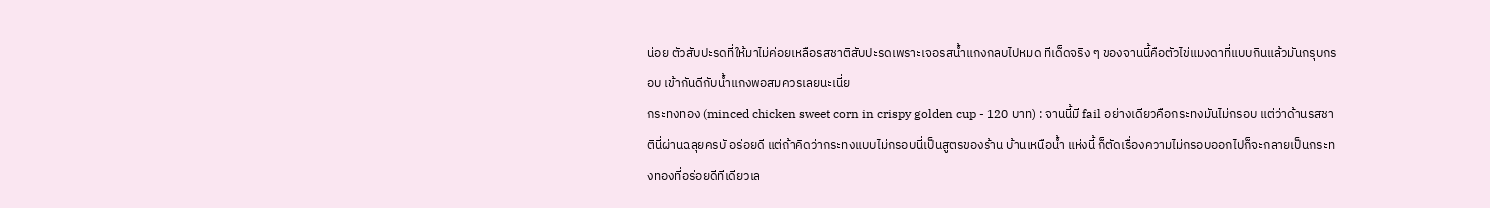น่อย ตัวสับปะรดที่ให้มาไม่ค่อยเหลือรสชาติสับปะรดเพราะเจอรสน้ำแกงกลบไปหมด ทีเด็ดจริง ๆ ของจานนี้คือตัวไข่แมงดาที่แบบกินแล้วมันกรุบกรอบ เข้ากันดีกับน้ำแกงพอสมควรเลยนะเนี่ย
กระทงทอง (minced chicken sweet corn in crispy golden cup - 120 บาท) : จานนี้มี fail อย่างเดียวคือกระทงมันไม่กรอบ แต่ว่าด้านรสชาตินี่ผ่านฉลุยครบั อร่อยดี แต่ถ้าคิดว่ากระทงแบบไม่กรอบนี่เป็นสูตรของร้าน บ้านเหนือน้ำ แห่งนี้ ก็ตัดเรื่องความไม่กรอบออกไปก็จะกลายเป็นกระทงทองที่อร่อยดีทีเดียวเล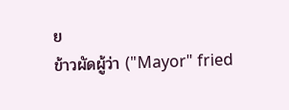ย
ข้าวผัดผู้ว่า ("Mayor" fried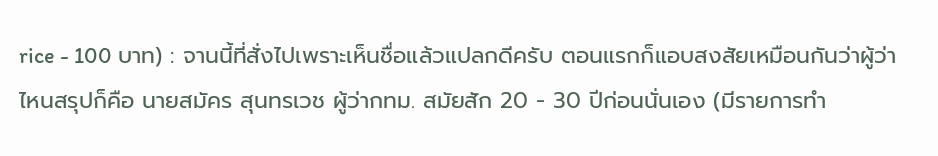rice - 100 บาท) : จานนี้ที่สั่งไปเพราะเห็นชื่อแล้วแปลกดีครับ ตอนแรกก็แอบสงสัยเหมือนกันว่าผู้ว่าไหนสรุปก็คือ นายสมัคร สุนทรเวช ผู้ว่ากทม. สมัยสัก 20 - 30 ปีก่อนนั่นเอง (มีรายการทำ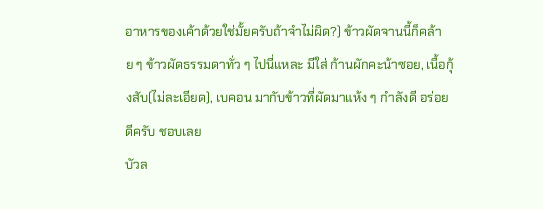อาหารของเค้าด้วยใช่มั้ยครับถ้าจำไม่ผิด?) ข้าวผัดจานนี้ก็คล้าย ๆ ข้าวผัดธรรมดาทั่ว ๆ ไปนี่แหละ มีใส่ ก้านผักคะน้าซอย, เนื้อกุ้งสับ(ไม่ละเอียด), เบคอน มากับข้าวที่ผัดมาแห้ง ๆ กำลังดี อร่อยดีครับ ชอบเลย
บัวล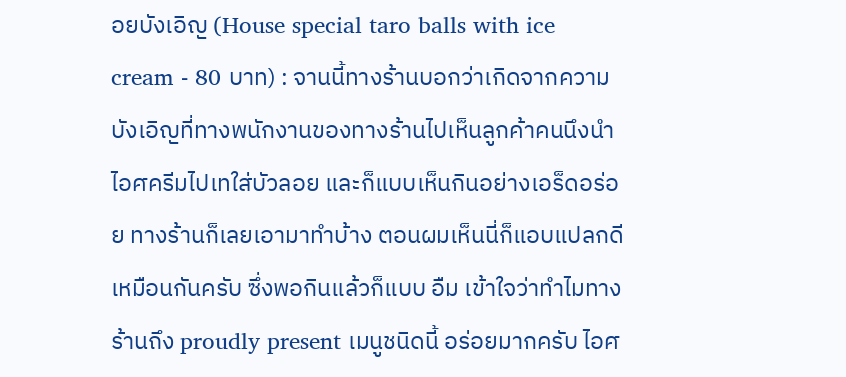อยบังเอิญ (House special taro balls with ice cream - 80 บาท) : จานนี้ทางร้านบอกว่าเกิดจากความบังเอิญที่ทางพนักงานของทางร้านไปเห็นลูกค้าคนนึงนำไอศครีมไปเทใส่บัวลอย และก็แบบเห็นกินอย่างเอร็ดอร่อย ทางร้านก็เลยเอามาทำบ้าง ตอนผมเห็นนี่ก็แอบแปลกดีเหมือนกันครับ ซึ่งพอกินแล้วก็แบบ อืม เข้าใจว่าทำไมทางร้านถึง proudly present เมนูชนิดนี้ อร่อยมากครับ ไอศ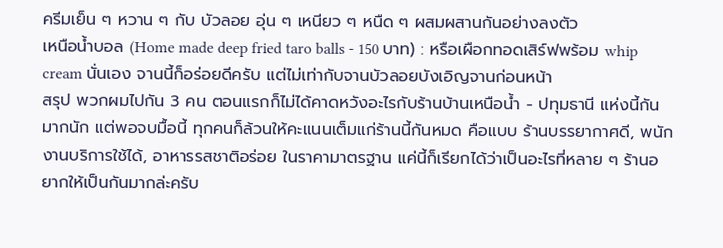ครีมเย็น ๆ หวาน ๆ กับ บัวลอย อุ่น ๆ เหนียว ๆ หนืด ๆ ผสมผสานกันอย่างลงตัว
เหนือน้ำบอล (Home made deep fried taro balls - 150 บาท) : หรือเผือกทอดเสิร์ฟพร้อม whip cream นั่นเอง จานนี้ก็อร่อยดีครับ แต่ไม่เท่ากับจานบัวลอยบังเอิญจานก่อนหน้า
สรุป พวกผมไปกัน 3 คน ตอนแรกก็ไม่ได้คาดหวังอะไรกับร้านบ้านเหนือน้ำ - ปทุมธานี แห่งนี้กันมากนัก แต่พอจบมื้อนี้ ทุกคนก็ล้วนให้คะแนนเต็มแก่ร้านนี้กันหมด คือแบบ ร้านบรรยากาศดี, พนักงานบริการใช้ได้, อาหารรสชาติอร่อย ในราคามาตรฐาน แค่นี้ก็เรียกได้ว่าเป็นอะไรที่หลาย ๆ ร้านอยากให้เป็นกันมากล่ะครับ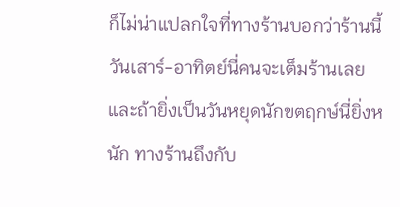ก็ไม่น่าแปลกใจที่ทางร้านบอกว่าร้านนี้วันเสาร์-อาทิตย์นี่คนจะเต็มร้านเลย และถ้ายิ่งเป็นวันหยุดนักขตฤกษ์นี่ยิ่งหนัก ทางร้านถึงกับ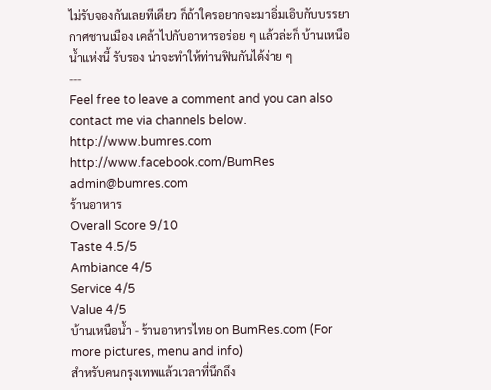ไม่รับจองกันเลยทีเดียว ก็ถ้าใครอยากจะมาอิ่มเอิบกับบรรยากาศชานเมือง เคล้าไปกับอาหารอร่อย ๆ แล้วล่ะก็ บ้านเหนือน้ำแห่งนี้ รับรอง น่าจะทำให้ท่านฟินกันได้ง่าย ๆ
---
Feel free to leave a comment and you can also contact me via channels below.
http://www.bumres.com
http://www.facebook.com/BumRes
admin@bumres.com
ร้านอาหาร
Overall Score 9/10
Taste 4.5/5
Ambiance 4/5
Service 4/5
Value 4/5
บ้านเหนือน้ำ - ร้านอาหารไทย on BumRes.com (For more pictures, menu and info)
สำหรับคนกรุงเทพแล้วเวลาที่นึกถึง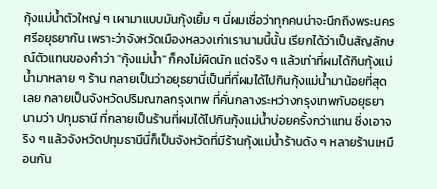กุ้งแม่น้ำตัวใหญ่ ๆ เผามาแบบมันกุ้งเยิ้ม ๆ นี่ผมเชื่อว่าทุกคนน่าจะนึกถึงพระนครศรีอยุธยากัน เพราะว่าจังหวัดเมืองหลวงเก่าเรานามนี้นั้น เรียกได้ว่าเป็นสัญลักษณ์ตัวแทนของคำว่า "กุ้งแม่น้ำ" ก็คงไม่ผิดนัก แต่จริง ๆ แล้วเท่าที่ผมได้กินกุ้งแม่น้ำมาหลาย ๆ ร้าน กลายเป็นว่าอยุธยานี่เป็นที่ที่ผมได้ไปกินกุ้งแม่น้ำมาน้อยที่สุดเลย กลายเป็นจังหวัดปริมณฑลกรุงเทพ ที่คั่นกลางระหว่างกรุงเทพกับอยุธยานามว่า ปทุมธานี ที่กลายเป็นร้านที่ผมได้ไปกินกุ้งแม่น้ำบ่อยครั้งกว่าแทน ซึ่งเอาจริง ๆ แล้วจังหวัดปทุมธานีนี่ก็เป็นจังหวัดที่มีร้านกุ้งแม่น้ำร้านดัง ๆ หลายร้านเหมือนกัน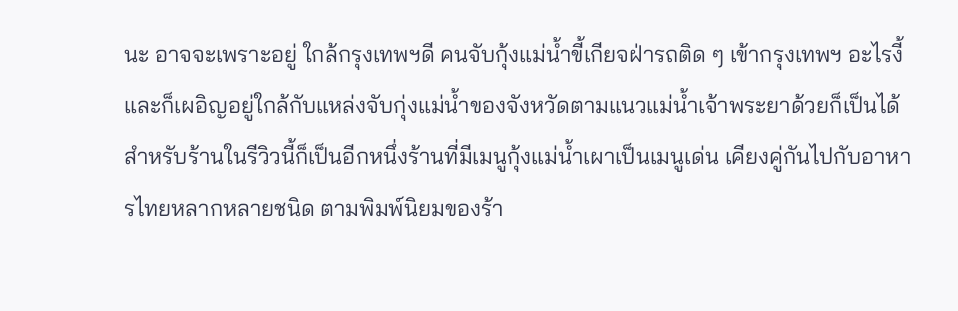นะ อาจจะเพราะอยู่ ใกล้กรุงเทพฯดี คนจับกุ้งแม่น้ำขี้เกียจฝ่ารถติด ๆ เข้ากรุงเทพฯ อะไรงี้ และก็เผอิญอยู่ใกล้กับแหล่งจับกุ่งแม่น้ำของจังหวัดตามแนวแม่น้ำเจ้าพระยาด้วยก็เป็นได้
สำหรับร้านในรีวิวนี้ก็เป็นอีกหนึ่งร้านที่มีเมนูกุ้งแม่น้ำเผาเป็นเมนูเด่น เคียงคู่กันไปกับอาหารไทยหลากหลายชนิด ตามพิมพ์นิยมของร้า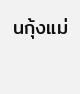นกุ้งแม่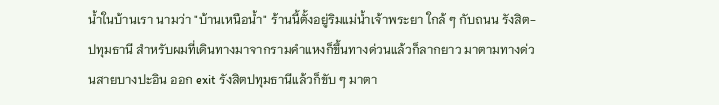น้ำในบ้านเรา นามว่า "บ้านเหนือน้ำ" ร้านนี้ตั้งอยู่ริมแม่น้ำเจ้าพระยา ใกล้ ๆ กับถนน รังสิต-ปทุมธานี สำหรับผมที่เดินทางมาจากรามคำแหงก็ขึ้นทางด่วนแล้วก็ลากยาว มาตามทางด่วนสายบางปะอิน ออก exit รังสิตปทุมธานีแล้วก็ขับ ๆ มาตา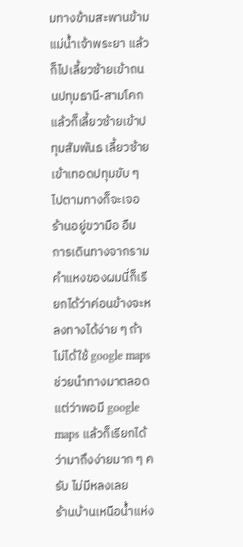มทางข้ามสะพานข้ามแม่น้ำเจ้าพระยา แล้วก็ไปเลี้ยวซ้ายเข้าถนนปทุมธานี-สามโคก แล้วก็เลี้ยวซ้ายเข้าปทุมสัมพันธ เลี้ยวซ้ายเข้าเทอดปทุมขับ ๆ ไปตามทางก็จะเจอร้านอยู่ขวามือ อืม การเดินทางจากรามคำแหงของผมนี่ก็เรียกได้ว่าค่อนข้างจะหลงทางได้ง่าย ๆ ถ้าไม่ได้ใช้ google maps ช่วยนำทางมาตลอด แต่ว่าพอมี google maps แล้วก็เรียกได้ว่ามาถึงง่ายมาก ๆ ครับ ไม่มีหลงเลย
ร้านบ้านเหนือน้ำแห่ง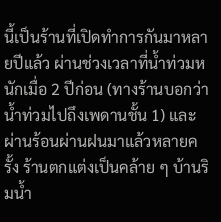นี้เป็นร้านที่เปิดทำการกันมาหลายปีแล้ว ผ่านช่วงเวลาที่น้ำท่วมหนักเมื่อ 2 ปีก่อน (ทางร้านบอกว่าน้ำท่วมไปถึงเพดานชั้น 1) และผ่านร้อนผ่านฝนมาแล้วหลายครั้ง ร้านตกแต่งเป็นคล้าย ๆ บ้านริมน้ำ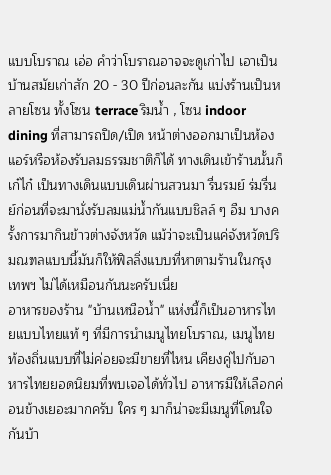แบบโบราณ เอ่อ คำว่าโบราณอาจจะดูเก่าไป เอาเป็นบ้านสมัยเก่าสัก 20 - 30 ปีก่อนละกัน แบ่งร้านเป็นหลายโซน ทั้งโซน terrace ริมน้ำ , โซน indoor dining ที่สามารถปิด/เปิด หน้าต่างออกมาเป็นห้องแอร์หรือห้องรับลมธรรมชาติก็ได้ ทางเดินเข้าร้านนั้นก็เก๋ไก๋ เป็นทางเดินแบบเดินผ่านสวนมา รื่นรมย์ ร่มรื่นย์ก่อนที่จะมานั่งรับลมแม่น้ำกันแบบชิลล์ ๆ อืม บางครั้งการมากินข้าวต่างจังหวัด แม้ว่าจะเป็นแค่จังหวัดปริมณฑลแบบนี้มันก็ให้ฟิลลิ่งแบบที่หาตามร้านในกรุงเทพฯ ไม่ได้เหมือนกันนะครับเนี่ย
อาหารของร้าน "บ้านเหนือน้ำ" แห่งนี้ก็เป็นอาหารไทยแบบไทยแท้ ๆ ที่มีการนำเมนูไทยโบราณ, เมนูไทยท้องถิ่นแบบที่ไม่ค่อยจะมีขายที่ไหน เคียงคู่ไปกับอาหารไทยยอดนิยมที่พบเจอได้ทั่วไป อาหารมีให้เลือกค่อนข้างเยอะมากครับ ใคร ๆ มาก็น่าจะมีเมนูที่โดนใจกันบ้า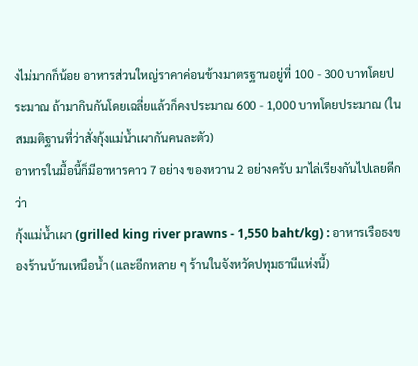งไม่มากก็น้อย อาหารส่วนใหญ่ราคาค่อนข้างมาตรฐานอยู่ที่ 100 - 300 บาทโดยประมาณ ถ้ามากินกันโดยเฉลี่ยแล้วก็คงประมาณ 600 - 1,000 บาทโดยประมาณ (ในสมมติฐานที่ว่าสั่งกุ้งแม่น้ำเผากันคนละตัว)
อาหารในมื้อนี้ก็มีอาหารคาว 7 อย่าง ของหวาน 2 อย่างครับ มาไล่เรียงกันไปเลยดีกว่า
กุ้งแม่น้ำเผา (grilled king river prawns - 1,550 baht/kg) : อาหารเรือธงของร้านบ้านเหนือน้ำ (และอีกหลาย ๆ ร้านในจังหวัดปทุมธานีแห่งนี้)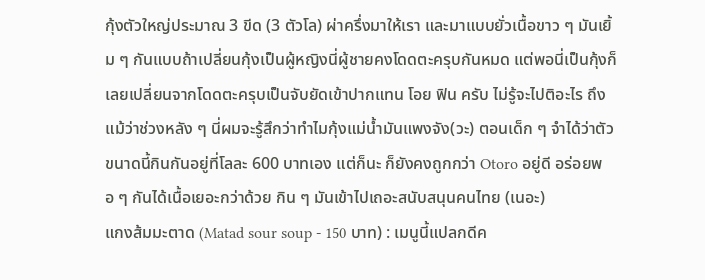กุ้งตัวใหญ่ประมาณ 3 ขีด (3 ตัวโล) ผ่าครึ่งมาให้เรา และมาแบบยั่วเนื้อขาว ๆ มันเยิ้ม ๆ กันแบบถ้าเปลี่ยนกุ้งเป็นผู้หญิงนี่ผู้ชายคงโดดตะครุบกันหมด แต่พอนี่เป็นกุ้งก็เลยเปลี่ยนจากโดดตะครุบเป็นจับยัดเข้าปากแทน โอย ฟิน ครับ ไม่รู้จะไปติอะไร ถึงแม้ว่าช่วงหลัง ๆ นี่ผมจะรู้สึกว่าทำไมกุ้งแม่น้ำมันแพงจัง(วะ) ตอนเด็ก ๆ จำได้ว่าตัวขนาดนี้กินกันอยู่ที่โลละ 600 บาทเอง แต่ก็นะ ก็ยังคงถูกกว่า Otoro อยู่ดี อร่อยพอ ๆ กันได้เนื้อเยอะกว่าด้วย กิน ๆ มันเข้าไปเถอะสนับสนุนคนไทย (เนอะ)
แกงส้มมะตาด (Matad sour soup - 150 บาท) : เมนูนี้แปลกดีค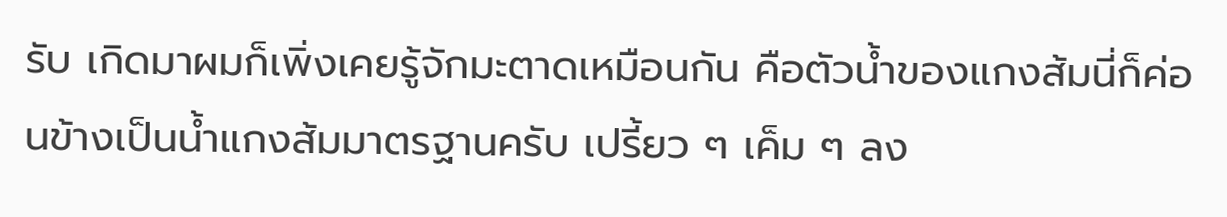รับ เกิดมาผมก็เพิ่งเคยรู้จักมะตาดเหมือนกัน คือตัวน้ำของแกงส้มนี่ก็ค่อนข้างเป็นน้ำแกงส้มมาตรฐานครับ เปรี้ยว ๆ เค็ม ๆ ลง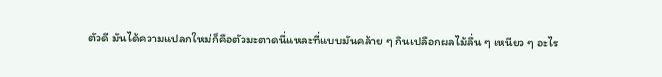ตัวดี มันได้ความแปลกใหม่ก็คือตัวมะตาดนี่แหละที่แบบมันคล้าย ๆ กินเปลือกผลไม้ลื่น ๆ เหนียว ๆ อะไร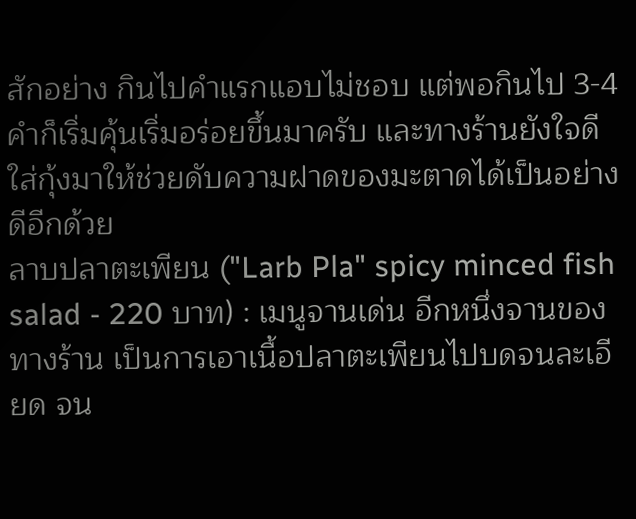สักอย่าง กินไปคำแรกแอบไม่ชอบ แต่พอกินไป 3-4 คำก็เริ่มคุ้นเริ่มอร่อยขึ้นมาครับ และทางร้านยังใจดีใส่กุ้งมาให้ช่วยดับความฝาดของมะตาดได้เป็นอย่างดีอีกด้วย
ลาบปลาตะเพียน ("Larb Pla" spicy minced fish salad - 220 บาท) : เมนูจานเด่น อีกหนึ่งจานของทางร้าน เป็นการเอาเนื้อปลาตะเพียนไปบดจนละเอียด จน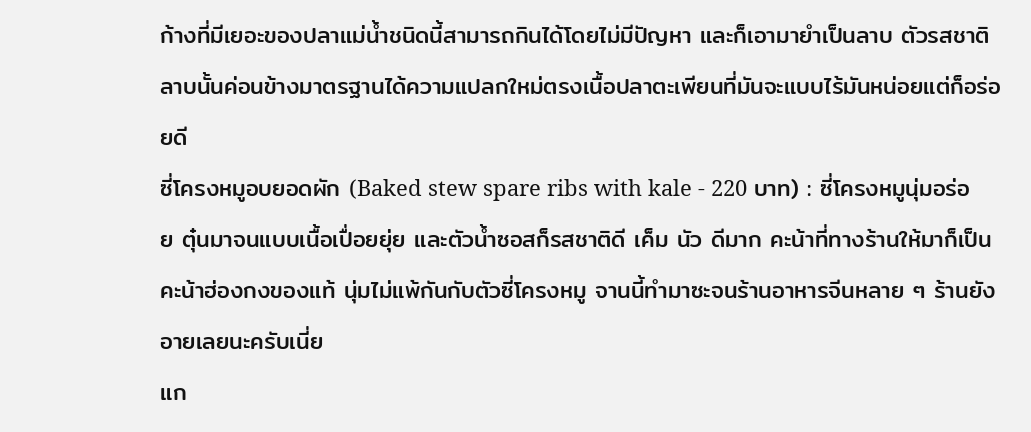ก้างที่มีเยอะของปลาแม่น้ำชนิดนี้สามารถกินได้โดยไม่มีปัญหา และก็เอามายำเป็นลาบ ตัวรสชาติลาบนั้นค่อนข้างมาตรฐานได้ความแปลกใหม่ตรงเนื้อปลาตะเพียนที่มันจะแบบไร้มันหน่อยแต่ก็อร่อยดี
ซี่โครงหมูอบยอดผัก (Baked stew spare ribs with kale - 220 บาท) : ซี่โครงหมูนุ่มอร่อย ตุ๋นมาจนแบบเนื้อเปื่อยยุ่ย และตัวน้ำซอสก็รสชาติดี เค็ม นัว ดีมาก คะน้าที่ทางร้านให้มาก็เป็นคะน้าฮ่องกงของแท้ นุ่มไม่แพ้กันกับตัวซี่โครงหมู จานนี้ทำมาซะจนร้านอาหารจีนหลาย ๆ ร้านยังอายเลยนะครับเนี่ย
แก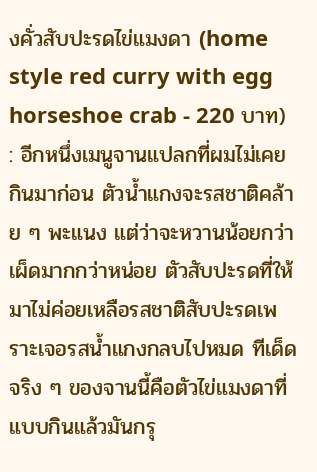งคั่วสับปะรดไข่แมงดา (home style red curry with egg horseshoe crab - 220 บาท) : อีกหนึ่งเมนูจานแปลกที่ผมไม่เคยกินมาก่อน ตัวน้ำแกงจะรสชาติคล้าย ๆ พะแนง แต่ว่าจะหวานน้อยกว่า เผ็ดมากกว่าหน่อย ตัวสับปะรดที่ให้มาไม่ค่อยเหลือรสชาติสับปะรดเพราะเจอรสน้ำแกงกลบไปหมด ทีเด็ดจริง ๆ ของจานนี้คือตัวไข่แมงดาที่แบบกินแล้วมันกรุ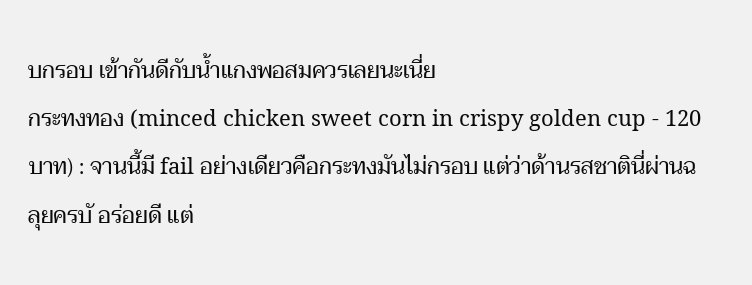บกรอบ เข้ากันดีกับน้ำแกงพอสมควรเลยนะเนี่ย
กระทงทอง (minced chicken sweet corn in crispy golden cup - 120 บาท) : จานนี้มี fail อย่างเดียวคือกระทงมันไม่กรอบ แต่ว่าด้านรสชาตินี่ผ่านฉลุยครบั อร่อยดี แต่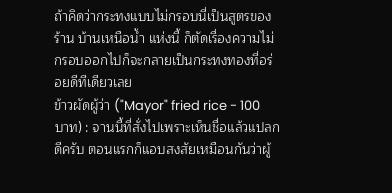ถ้าคิดว่ากระทงแบบไม่กรอบนี่เป็นสูตรของร้าน บ้านเหนือน้ำ แห่งนี้ ก็ตัดเรื่องความไม่กรอบออกไปก็จะกลายเป็นกระทงทองที่อร่อยดีทีเดียวเลย
ข้าวผัดผู้ว่า ("Mayor" fried rice - 100 บาท) : จานนี้ที่สั่งไปเพราะเห็นชื่อแล้วแปลกดีครับ ตอนแรกก็แอบสงสัยเหมือนกันว่าผู้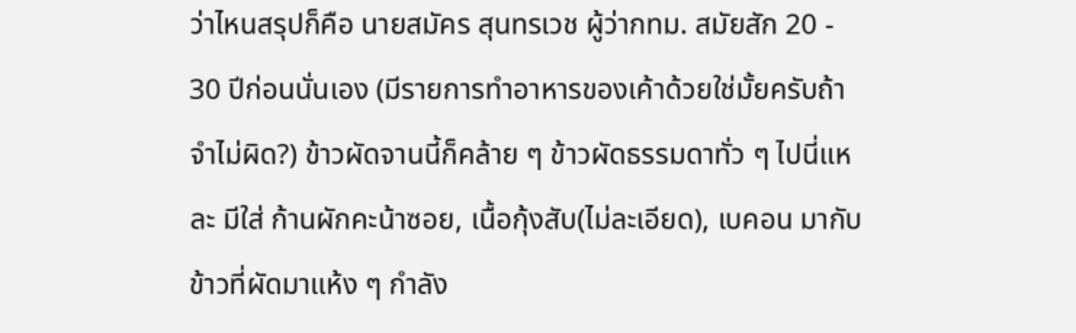ว่าไหนสรุปก็คือ นายสมัคร สุนทรเวช ผู้ว่ากทม. สมัยสัก 20 - 30 ปีก่อนนั่นเอง (มีรายการทำอาหารของเค้าด้วยใช่มั้ยครับถ้าจำไม่ผิด?) ข้าวผัดจานนี้ก็คล้าย ๆ ข้าวผัดธรรมดาทั่ว ๆ ไปนี่แหละ มีใส่ ก้านผักคะน้าซอย, เนื้อกุ้งสับ(ไม่ละเอียด), เบคอน มากับข้าวที่ผัดมาแห้ง ๆ กำลัง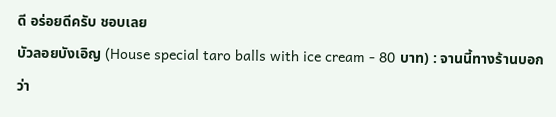ดี อร่อยดีครับ ชอบเลย
บัวลอยบังเอิญ (House special taro balls with ice cream - 80 บาท) : จานนี้ทางร้านบอกว่า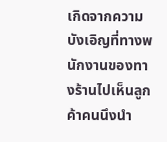เกิดจากความบังเอิญที่ทางพนักงานของทางร้านไปเห็นลูกค้าคนนึงนำ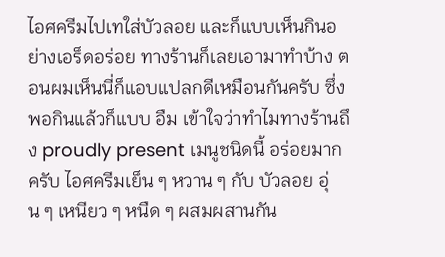ไอศครีมไปเทใส่บัวลอย และก็แบบเห็นกินอย่างเอร็ดอร่อย ทางร้านก็เลยเอามาทำบ้าง ตอนผมเห็นนี่ก็แอบแปลกดีเหมือนกันครับ ซึ่งพอกินแล้วก็แบบ อืม เข้าใจว่าทำไมทางร้านถึง proudly present เมนูชนิดนี้ อร่อยมากครับ ไอศครีมเย็น ๆ หวาน ๆ กับ บัวลอย อุ่น ๆ เหนียว ๆ หนืด ๆ ผสมผสานกัน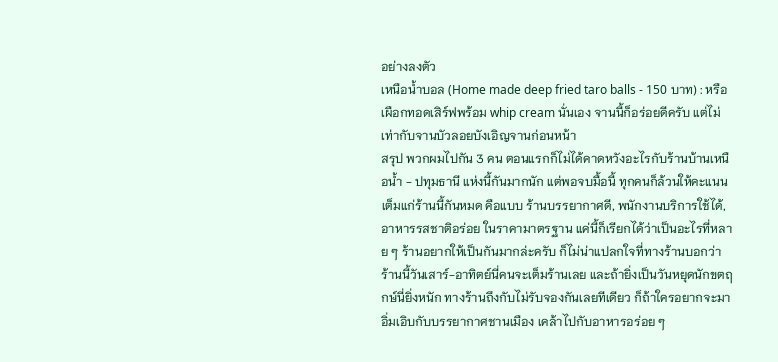อย่างลงตัว
เหนือน้ำบอล (Home made deep fried taro balls - 150 บาท) : หรือเผือกทอดเสิร์ฟพร้อม whip cream นั่นเอง จานนี้ก็อร่อยดีครับ แต่ไม่เท่ากับจานบัวลอยบังเอิญจานก่อนหน้า
สรุป พวกผมไปกัน 3 คน ตอนแรกก็ไม่ได้คาดหวังอะไรกับร้านบ้านเหนือน้ำ - ปทุมธานี แห่งนี้กันมากนัก แต่พอจบมื้อนี้ ทุกคนก็ล้วนให้คะแนนเต็มแก่ร้านนี้กันหมด คือแบบ ร้านบรรยากาศดี, พนักงานบริการใช้ได้, อาหารรสชาติอร่อย ในราคามาตรฐาน แค่นี้ก็เรียกได้ว่าเป็นอะไรที่หลาย ๆ ร้านอยากให้เป็นกันมากล่ะครับ ก็ไม่น่าแปลกใจที่ทางร้านบอกว่าร้านนี้วันเสาร์-อาทิตย์นี่คนจะเต็มร้านเลย และถ้ายิ่งเป็นวันหยุดนักขตฤกษ์นี่ยิ่งหนัก ทางร้านถึงกับไม่รับจองกันเลยทีเดียว ก็ถ้าใครอยากจะมาอิ่มเอิบกับบรรยากาศชานเมือง เคล้าไปกับอาหารอร่อย ๆ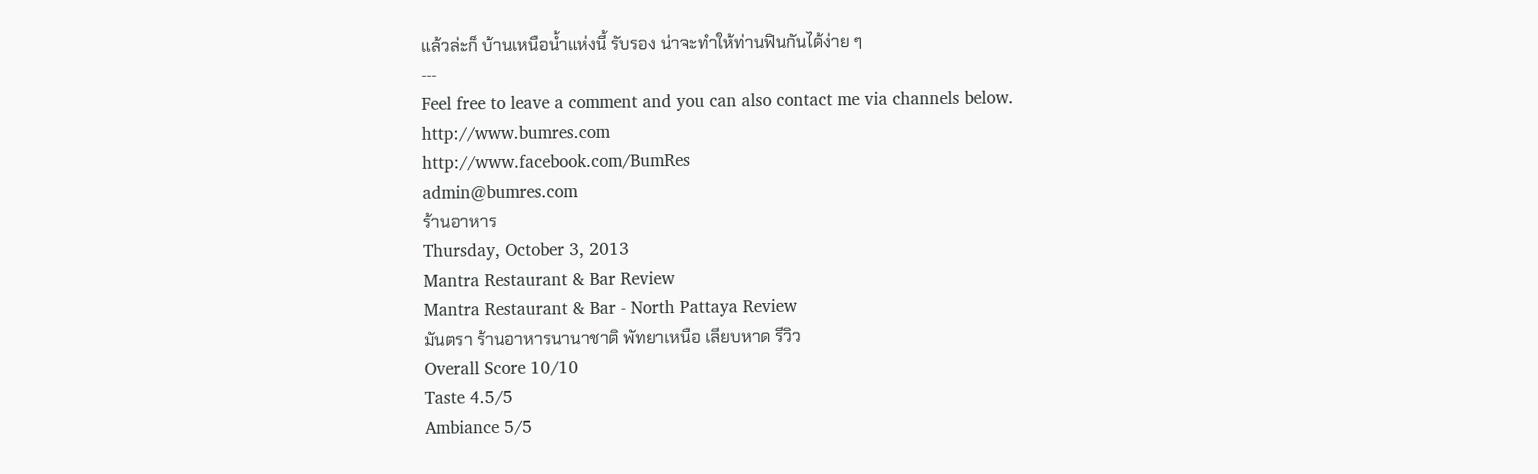แล้วล่ะก็ บ้านเหนือน้ำแห่งนี้ รับรอง น่าจะทำให้ท่านฟินกันได้ง่าย ๆ
---
Feel free to leave a comment and you can also contact me via channels below.
http://www.bumres.com
http://www.facebook.com/BumRes
admin@bumres.com
ร้านอาหาร
Thursday, October 3, 2013
Mantra Restaurant & Bar Review
Mantra Restaurant & Bar - North Pattaya Review
มันตรา ร้านอาหารนานาชาติ พัทยาเหนือ เลียบหาด รีวิว
Overall Score 10/10
Taste 4.5/5
Ambiance 5/5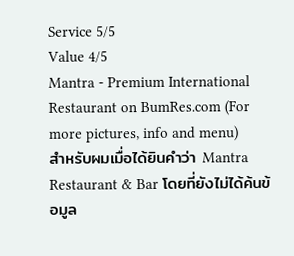Service 5/5
Value 4/5
Mantra - Premium International Restaurant on BumRes.com (For more pictures, info and menu)
สำหรับผมเมื่อได้ยินคำว่า Mantra Restaurant & Bar โดยที่ยังไม่ได้ค้นข้อมูล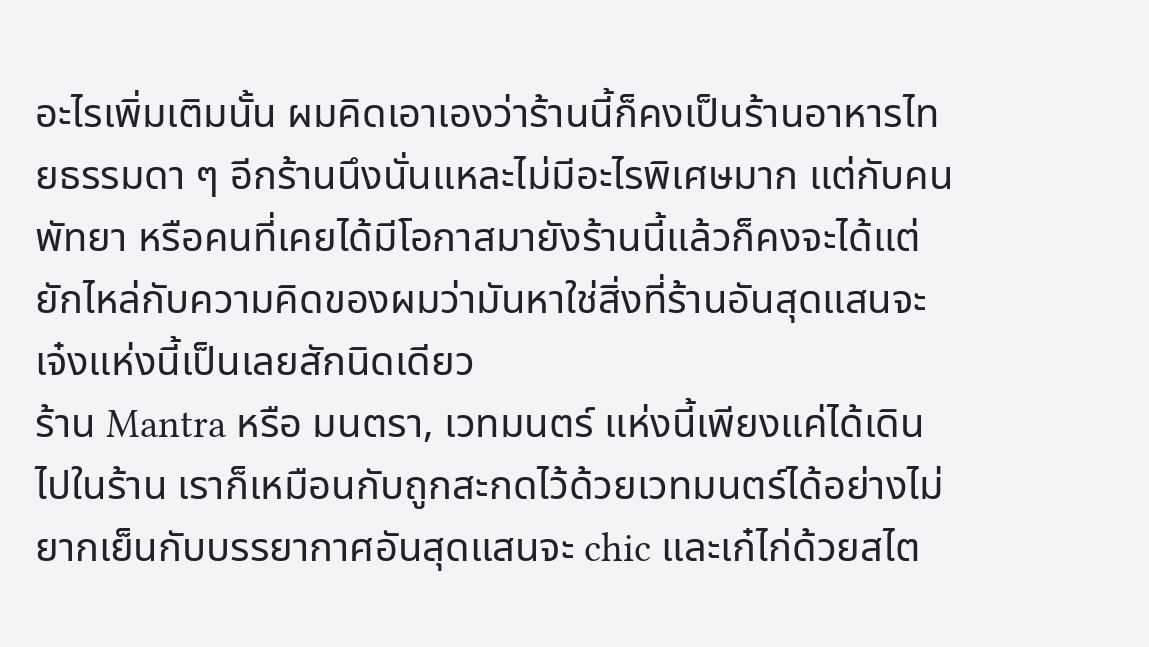อะไรเพิ่มเติมนั้น ผมคิดเอาเองว่าร้านนี้ก็คงเป็นร้านอาหารไทยธรรมดา ๆ อีกร้านนึงนั่นแหละไม่มีอะไรพิเศษมาก แต่กับคนพัทยา หรือคนที่เคยได้มีโอกาสมายังร้านนี้แล้วก็คงจะได้แต่ยักไหล่กับความคิดของผมว่ามันหาใช่สิ่งที่ร้านอันสุดแสนจะเจ๋งแห่งนี้เป็นเลยสักนิดเดียว
ร้าน Mantra หรือ มนตรา, เวทมนตร์ แห่งนี้เพียงแค่ได้เดินไปในร้าน เราก็เหมือนกับถูกสะกดไว้ด้วยเวทมนตร์ได้อย่างไม่ยากเย็นกับบรรยากาศอันสุดแสนจะ chic และเก๋ไก่ด้วยสไต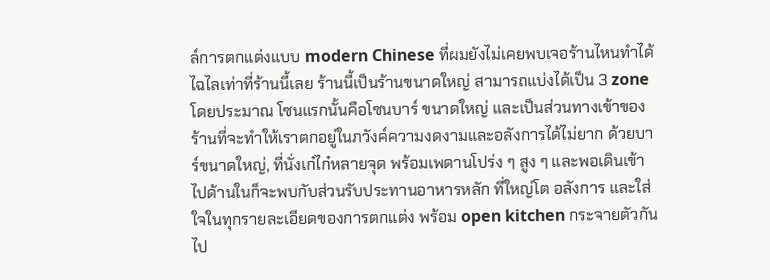ล์การตกแต่งแบบ modern Chinese ที่ผมยังไม่เคยพบเจอร้านไหนทำได้ไฉไลเท่าที่ร้านนี้เลย ร้านนี้เป็นร้านขนาดใหญ่ สามารถแบ่งได้เป็น 3 zone โดยประมาณ โซนแรกนั้นคือโซนบาร์ ขนาดใหญ่ และเป็นส่วนทางเข้าของร้านที่จะทำให้เราตกอยู่ในภวังค์ความงดงามและอลังการได้ไม่ยาก ด้วยบาร์ขนาดใหญ่, ที่นั่งเก๋ไก๋หลายจุด พร้อมเพดานโปร่ง ๆ สูง ๆ และพอเดินเข้าไปด้านในก็จะพบกับส่วนรับประทานอาหารหลัก ที่ใหญ่โต อลังการ และใส่ใจในทุกรายละเอียดของการตกแต่ง พร้อม open kitchen กระจายตัวกันไป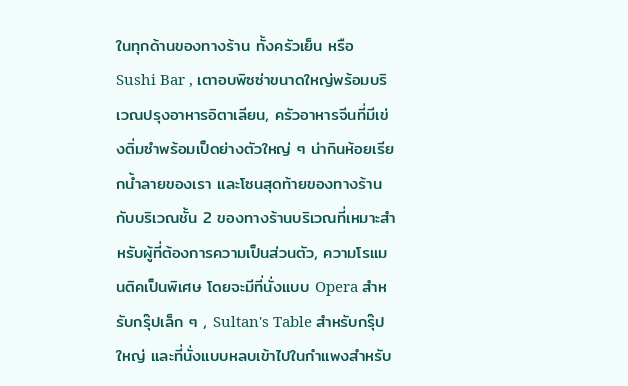ในทุกด้านของทางร้าน ทั้งครัวเย็น หรือ Sushi Bar , เตาอบพิซซ่าขนาดใหญ่พร้อมบริเวณปรุงอาหารอิตาเลียน, ครัวอาหารจีนที่มีเข่งติ่มซำพร้อมเป็ดย่างตัวใหญ่ ๆ น่ากินห้อยเรียกน้ำลายของเรา และโซนสุดท้ายของทางร้านกับบริเวณชั้น 2 ของทางร้านบริเวณที่เหมาะสำหรับผู้ที่ต้องการความเป็นส่วนตัว, ความโรแมนติคเป็นพิเศษ โดยจะมีที่นั่งแบบ Opera สำหรับกรุ๊ปเล็ก ๆ , Sultan's Table สำหรับกรุ๊ปใหญ่ และที่นั่งแบบหลบเข้าไปในกำแพงสำหรับ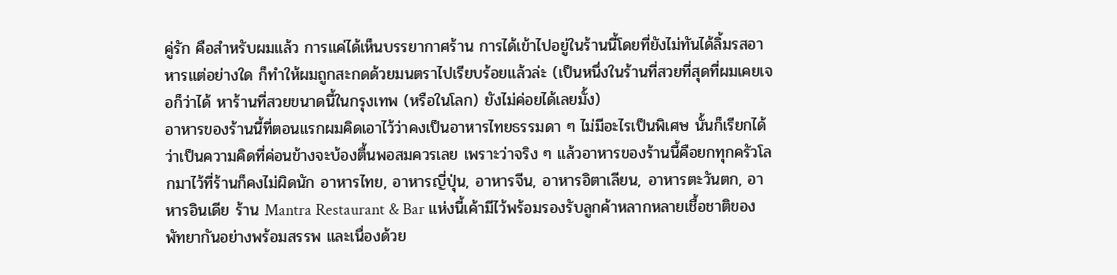คู่รัก คือสำหรับผมแล้ว การแค่ได้เห็นบรรยากาศร้าน การได้เข้าไปอยู่ในร้านนี้โดยที่ยังไม่ทันได้ลิ้มรสอาหารแต่อย่างใด ก็ทำให้ผมถูกสะกดด้วยมนตราไปเรียบร้อยแล้วล่ะ (เป็นหนึ่งในร้านที่สวยที่สุดที่ผมเคยเจอก็ว่าได้ หาร้านที่สวยขนาดนี้ในกรุงเทพ (หรือในโลก) ยังไม่ค่อยได้เลยมั้ง)
อาหารของร้านนี้ที่ตอนแรกผมคิดเอาไว้ว่าคงเป็นอาหารไทยธรรมดา ๆ ไม่มีอะไรเป็นพิเศษ นั้นก็เรียกได้ว่าเป็นความคิดที่ค่อนข้างจะบ้องตื้นพอสมควรเลย เพราะว่าจริง ๆ แล้วอาหารของร้านนี้คือยกทุกครัวโลกมาไว้ที่ร้านก็คงไม่ผิดนัก อาหารไทย, อาหารญี่ปุ่น, อาหารจีน, อาหารอิตาเลียน, อาหารตะวันตก, อาหารอินเดีย ร้าน Mantra Restaurant & Bar แห่งนี้เค้ามีไว้พร้อมรองรับลูกค้าหลากหลายเชื้อชาติของพัทยากันอย่างพร้อมสรรพ และเนื่องด้วย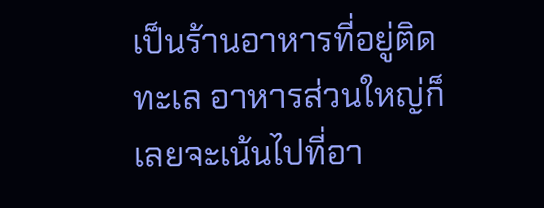เป็นร้านอาหารที่อยู่ติดทะเล อาหารส่วนใหญ่ก็เลยจะเน้นไปที่อา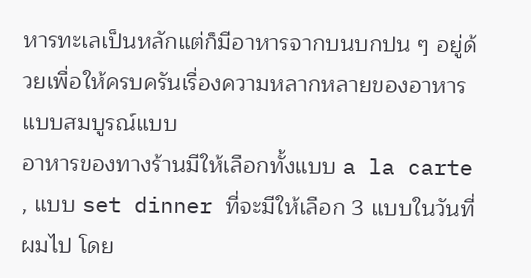หารทะเลเป็นหลักแต่ก็มีอาหารจากบนบกปน ๆ อยู่ด้วยเพื่อให้ครบครันเรื่องความหลากหลายของอาหารแบบสมบูรณ์แบบ
อาหารของทางร้านมีให้เลือกทั้งแบบ a la carte , แบบ set dinner ที่จะมีให้เลือก 3 แบบในวันที่ผมไป โดย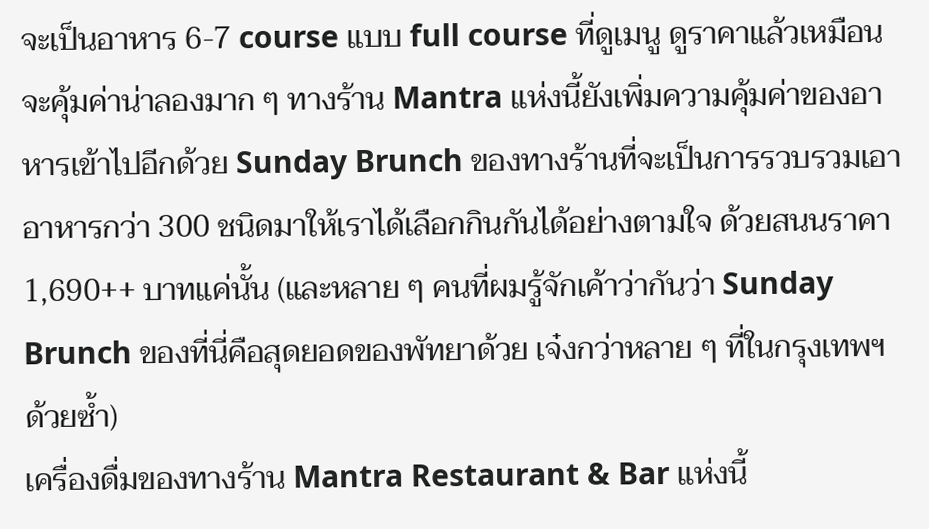จะเป็นอาหาร 6-7 course แบบ full course ที่ดูเมนู ดูราคาแล้วเหมือนจะคุ้มค่าน่าลองมาก ๆ ทางร้าน Mantra แห่งนี้ยังเพิ่มความคุ้มค่าของอาหารเข้าไปอีกด้วย Sunday Brunch ของทางร้านที่จะเป็นการรวบรวมเอาอาหารกว่า 300 ชนิดมาให้เราได้เลือกกินกันได้อย่างตามใจ ด้วยสนนราคา 1,690++ บาทแค่นั้น (และหลาย ๆ คนที่ผมรู้จักเค้าว่ากันว่า Sunday Brunch ของที่นี่คือสุดยอดของพัทยาด้วย เจ๋งกว่าหลาย ๆ ที่ในกรุงเทพฯ ด้วยซ้ำ)
เครื่องดื่มของทางร้าน Mantra Restaurant & Bar แห่งนี้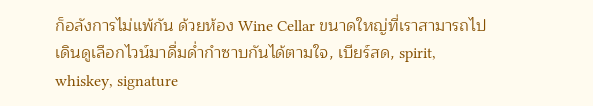ก็อลังการไม่แพ้กัน ด้วยห้อง Wine Cellar ขนาดใหญ่ที่เราสามารถไปเดินดูเลือกไวน์มาดื่มด่ำกำซาบกันได้ตามใจ, เบียร์สด, spirit, whiskey, signature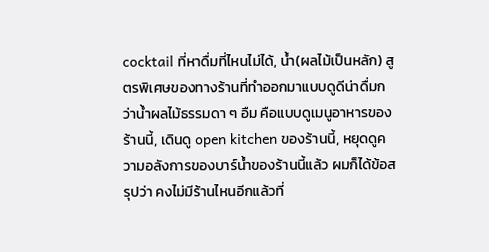cocktail ที่หาดื่มที่ไหนไม่ได้, น้ำ(ผลไม้เป็นหลัก) สูตรพิเศษของทางร้านที่ทำออกมาแบบดูดีน่าดื่มกว่าน้ำผลไม้ธรรมดา ๆ อืม คือแบบดูเมนูอาหารของร้านนี้, เดินดู open kitchen ของร้านนี้, หยุดดูความอลังการของบาร์น้ำของร้านนี้แล้ว ผมก็ได้ข้อสรุปว่า คงไม่มีร้านไหนอีกแล้วที่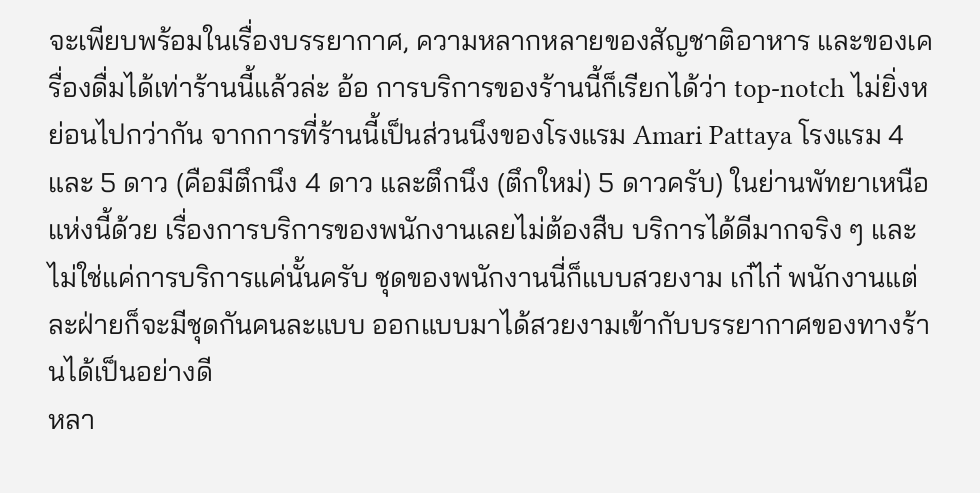จะเพียบพร้อมในเรื่องบรรยากาศ, ความหลากหลายของสัญชาติอาหาร และของเครื่องดื่มได้เท่าร้านนี้แล้วล่ะ อ้อ การบริการของร้านนี้ก็เรียกได้ว่า top-notch ไม่ยิ่งหย่อนไปกว่ากัน จากการที่ร้านนี้เป็นส่วนนึงของโรงแรม Amari Pattaya โรงแรม 4 และ 5 ดาว (คือมีตึกนึง 4 ดาว และตึกนึง (ตึกใหม่) 5 ดาวครับ) ในย่านพัทยาเหนือแห่งนี้ด้วย เรื่องการบริการของพนักงานเลยไม่ต้องสืบ บริการได้ดีมากจริง ๆ และไม่ใช่แค่การบริการแค่นั้นครับ ชุดของพนักงานนี่ก็แบบสวยงาม เก๋ไก๋ พนักงานแต่ละฝ่ายก็จะมีชุดกันคนละแบบ ออกแบบมาได้สวยงามเข้ากับบรรยากาศของทางร้านได้เป็นอย่างดี
หลา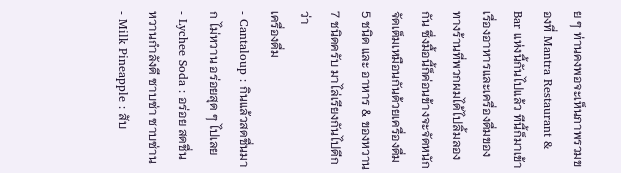ย ๆ ท่านคงพอจะเห็นภาพรวมของที่ Mantra Restaurant & Bar แห่งนี้กันไปแล้ว ทีนี้ก็มาเข้าเรื่องอาหารและเครื่องดื่มของทางร้านที่พวกผมได้ไปลิ้มลองกัน ซึ่งมื้อนี้ก็ค่อนข้างจะจัดหนักจัดเต็มเหมือนกันด้วยเครื่องดื่ม 5 ชนิด และ อาหาร & ของหวาน 7 ชนิดครับ มาไล่เรียงกันไปดีกว่า
เครื่องดื่ม
- Cantaloup : กินแล้วสดชื่นมาก ไม่หวาน อร่อยสุด ๆ ไปเลย
- Lychee Soda : อร่อย สดชื่น หวานกำลังดี ซาบซ่า ซาบซ่าน
- Milk Pineapple : สับ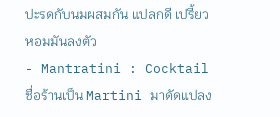ปะรดกับนมผสมกัน แปลกดี เปรี้ยวหอมมันลงตัว
- Mantratini : Cocktail ชื่อร้านเป็น Martini มาดัดแปลง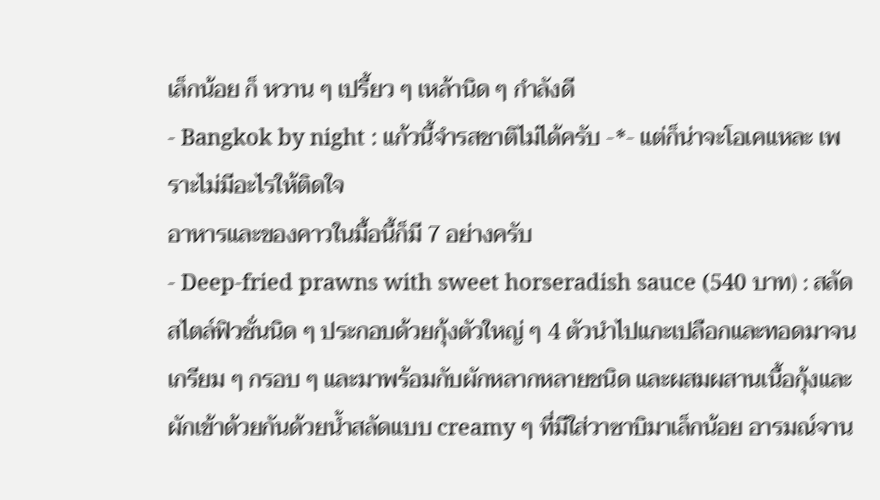เล็กน้อย ก็ หวาน ๆ เปรี้ยว ๆ เหล้านิด ๆ กำลังดี
- Bangkok by night : แก้วนี้จำรสชาติไม่ได้ครับ -*- แต่ก็น่าจะโอเคแหละ เพราะไม่มีอะไรให้ติดใจ
อาหารและของคาวในมื้อนี้ก็มี 7 อย่างครับ
- Deep-fried prawns with sweet horseradish sauce (540 บาท) : สลัดสไตล์ฟิวชั่นนิด ๆ ประกอบด้วยกุ้งตัวใหญ่ ๆ 4 ตัวนำไปแกะเปลือกและทอดมาจนเกรียม ๆ กรอบ ๆ และมาพร้อมกับผักหลากหลายชนิด และผสมผสานเนื้อกุ้งและผักเข้าด้วยกันด้วยน้ำสลัดแบบ creamy ๆ ที่มีใส่วาซาบิมาเล็กน้อย อารมณ์จาน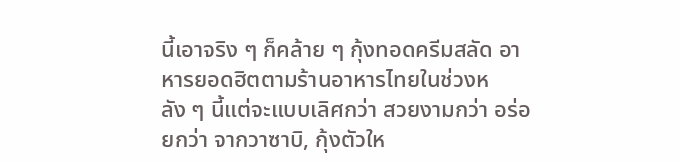นี้เอาจริง ๆ ก็คล้าย ๆ กุ้งทอดครีมสลัด อาหารยอดฮิตตามร้านอาหารไทยในช่วงหลัง ๆ นี้แต่จะแบบเลิศกว่า สวยงามกว่า อร่อยกว่า จากวาซาบิ, กุ้งตัวให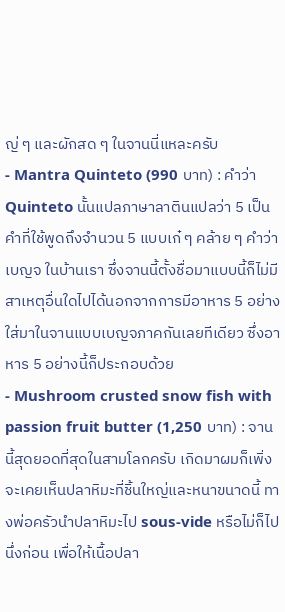ญ่ ๆ และผักสด ๆ ในจานนี่แหละครับ
- Mantra Quinteto (990 บาท) : คำว่า Quinteto นั้นแปลภาษาลาตินแปลว่า 5 เป็นคำที่ใช้พูดถึงจำนวน 5 แบบเก๋ ๆ คล้าย ๆ คำว่า เบญจ ในบ้านเรา ซึ่งจานนี้ตั้งชื่อมาแบบนี้ก็ไม่มีสาเหตุอื่นใดไปได้นอกจากการมีอาหาร 5 อย่างใส่มาในจานแบบเบญจภาคกันเลยทีเดียว ซึ่งอาหาร 5 อย่างนี้ก็ประกอบด้วย
- Mushroom crusted snow fish with passion fruit butter (1,250 บาท) : จานนี้สุดยอดที่สุดในสามโลกครับ เกิดมาผมก็เพิ่งจะเคยเห็นปลาหิมะที่ชิ้นใหญ่และหนาขนาดนี้ ทางพ่อครัวนำปลาหิมะไป sous-vide หรือไม่ก็ไปนึ่งก่อน เพื่อให้เนื้อปลา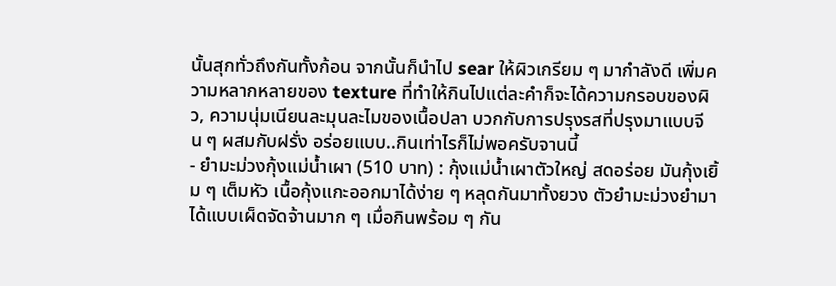นั้นสุกทั่วถึงกันทั้งก้อน จากนั้นก็นำไป sear ให้ผิวเกรียม ๆ มากำลังดี เพิ่มความหลากหลายของ texture ที่ทำให้กินไปแต่ละคำก็จะได้ความกรอบของผิว, ความนุ่มเนียนละมุนละไมของเนื้อปลา บวกกับการปรุงรสที่ปรุงมาแบบจีน ๆ ผสมกับฝรั่ง อร่อยแบบ..กินเท่าไรก็ไม่พอครับจานนี้
- ยำมะม่วงกุ้งแม่น้ำเผา (510 บาท) : กุ้งแม่น้ำเผาตัวใหญ่ สดอร่อย มันกุ้งเยิ้ม ๆ เต็มหัว เนื้อกุ้งแกะออกมาได้ง่าย ๆ หลุดกันมาทั้งยวง ตัวยำมะม่วงยำมาได้แบบเผ็ดจัดจ้านมาก ๆ เมื่อกินพร้อม ๆ กัน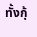ทั้งกุ้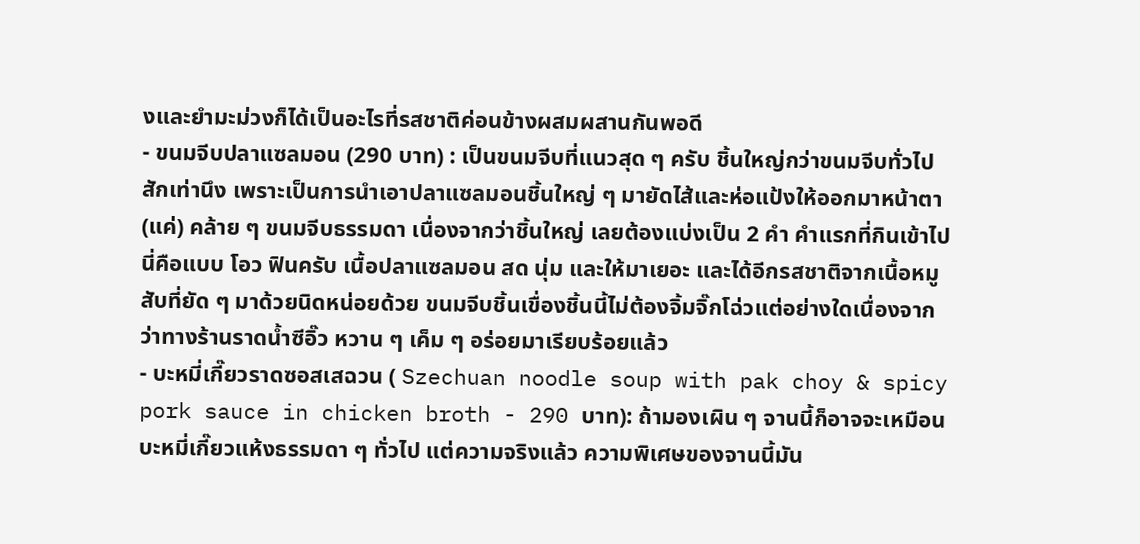งและยำมะม่วงก็ได้เป็นอะไรที่รสชาติค่อนข้างผสมผสานกันพอดี
- ขนมจีบปลาแซลมอน (290 บาท) : เป็นขนมจีบที่แนวสุด ๆ ครับ ชิ้นใหญ่กว่าขนมจีบทั่วไปสักเท่านึง เพราะเป็นการนำเอาปลาแซลมอนชิ้นใหญ่ ๆ มายัดไส้และห่อแป้งให้ออกมาหน้าตา (แค่) คล้าย ๆ ขนมจีบธรรมดา เนื่องจากว่าชิ้นใหญ่ เลยต้องแบ่งเป็น 2 คำ คำแรกที่กินเข้าไปนี่คือแบบ โอว ฟินครับ เนื้อปลาแซลมอน สด นุ่ม และให้มาเยอะ และได้อีกรสชาติจากเนื้อหมูสับที่ยัด ๆ มาด้วยนิดหน่อยด้วย ขนมจีบชิ้นเขื่องชิ้นนี้ไม่ต้องจิ้มจิ๊กโฉ่วแต่อย่างใดเนื่องจากว่าทางร้านราดน้ำซีอิ๊ว หวาน ๆ เค็ม ๆ อร่อยมาเรียบร้อยแล้ว
- บะหมี่เกี๊ยวราดซอสเสฉวน ( Szechuan noodle soup with pak choy & spicy pork sauce in chicken broth - 290 บาท): ถ้ามองเผิน ๆ จานนี้ก็อาจจะเหมือนบะหมี่เกี๊ยวแห้งธรรมดา ๆ ทั่วไป แต่ความจริงแล้ว ความพิเศษของจานนี้มัน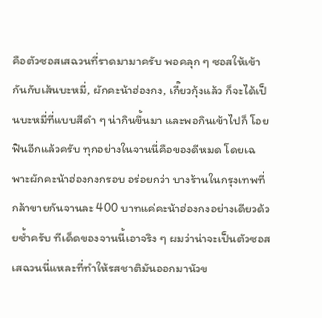คือตัวซอสเสฉวนที่ราดมามาครับ พอคลุก ๆ ซอสให้เข้ากันกับเส้นบะหมี่, ผักคะน้าฮ่องกง, เกี๊ยวกุ้งแล้ว ก็จะได้เป็นบะหมี่ที่แบบสีดำ ๆ น่ากินขึ้นมา และพอกินเข้าไปก็ โอย ฟินอีกแล้วครับ ทุกอย่างในจานนี่คือของดีหมด โดยเฉพาะผักคะน้าฮ่องกงกรอบ อร่อยกว่า บางร้านในกรุงเทพที่กล้าขายกันจานละ 400 บาทแค่คะน้าฮ่องกงอย่างเดียวด้วยซ้ำครับ ทีเด็ดของจานนี้เอาจริง ๆ ผมว่าน่าจะเป็นตัวซอสเสฉวนนี่แหละที่ทำให้รสชาติมันออกมานัวข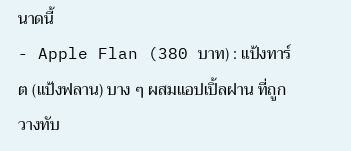นาดนี้
- Apple Flan (380 บาท) : แป้งทาร์ต (แป้งฟลาน) บาง ๆ ผสมแอปเปิ้ลฝาน ที่ถูกวางทับ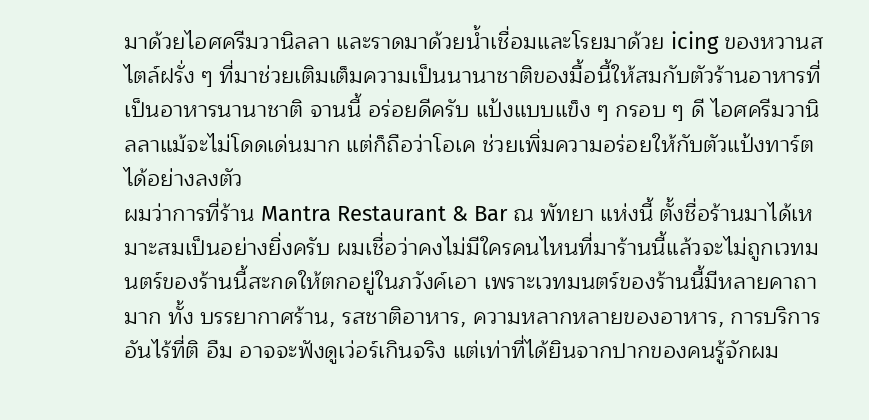มาด้วยไอศครีมวานิลลา และราดมาด้วยน้ำเชื่อมและโรยมาด้วย icing ของหวานสไตล์ฝรั่ง ๆ ที่มาช่วยเติมเต็มความเป็นนานาชาติของมื้อนี้ให้สมกับตัวร้านอาหารที่เป็นอาหารนานาชาติ จานนี้ อร่อยดีครับ แป้งแบบแข็ง ๆ กรอบ ๆ ดี ไอศครีมวานิลลาแม้จะไม่โดดเด่นมาก แต่ก็ถือว่าโอเค ช่วยเพิ่มความอร่อยให้กับตัวแป้งทาร์ตได้อย่างลงตัว
ผมว่าการที่ร้าน Mantra Restaurant & Bar ณ พัทยา แห่งนี้ ตั้งชื่อร้านมาได้เหมาะสมเป็นอย่างยิ่งครับ ผมเชื่อว่าคงไม่มีใครคนไหนที่มาร้านนี้แล้วจะไม่ถูกเวทมนตร์ของร้านนี้สะกดให้ตกอยู่ในภวังค์เอา เพราะเวทมนตร์ของร้านนี้มีหลายคาถามาก ทั้ง บรรยากาศร้าน, รสชาติอาหาร, ความหลากหลายของอาหาร, การบริการอันไร้ที่ติ อืม อาจจะฟังดูเว่อร์เกินจริง แต่เท่าที่ได้ยินจากปากของคนรู้จักผม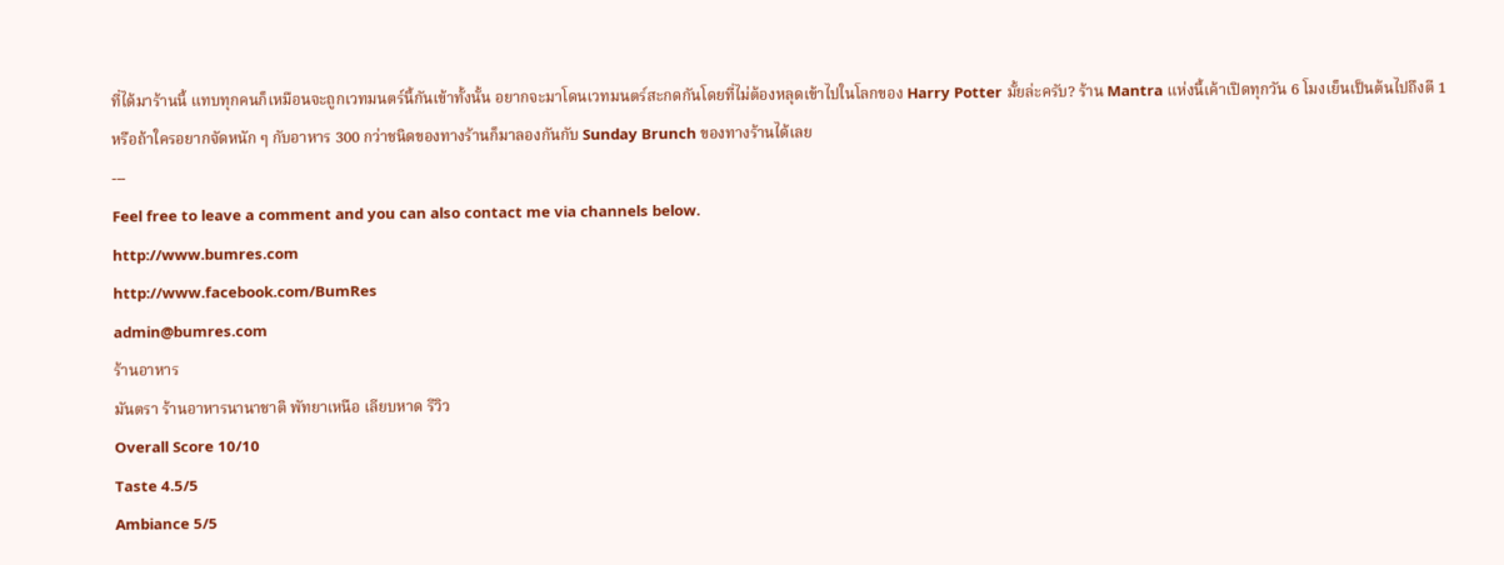ที่ได้มาร้านนี้ แทบทุกคนก็เหมือนจะถูกเวทมนตร์นี้กันเข้าทั้งนั้น อยากจะมาโดนเวทมนตร์สะกดกันโดยที่ไม่ต้องหลุดเข้าไปในโลกของ Harry Potter มั้ยล่ะครับ? ร้าน Mantra แห่งนี้เค้าเปิดทุกวัน 6 โมงเย็นเป็นต้นไปถึงตี 1 หรือถ้าใครอยากจัดหนัก ๆ กับอาหาร 300 กว่าชนิดของทางร้านก็มาลองกันกับ Sunday Brunch ของทางร้านได้เลย
---
Feel free to leave a comment and you can also contact me via channels below.
http://www.bumres.com
http://www.facebook.com/BumRes
admin@bumres.com
ร้านอาหาร
มันตรา ร้านอาหารนานาชาติ พัทยาเหนือ เลียบหาด รีวิว
Overall Score 10/10
Taste 4.5/5
Ambiance 5/5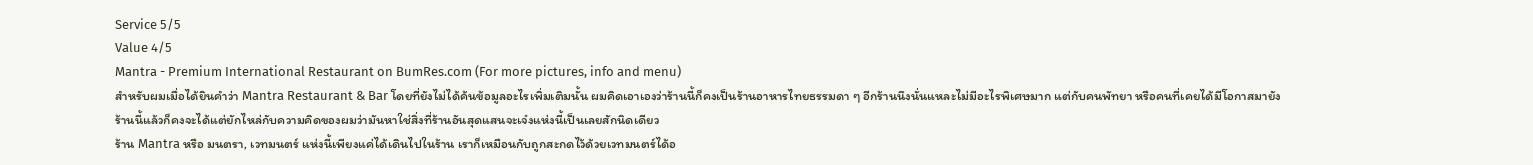Service 5/5
Value 4/5
Mantra - Premium International Restaurant on BumRes.com (For more pictures, info and menu)
สำหรับผมเมื่อได้ยินคำว่า Mantra Restaurant & Bar โดยที่ยังไม่ได้ค้นข้อมูลอะไรเพิ่มเติมนั้น ผมคิดเอาเองว่าร้านนี้ก็คงเป็นร้านอาหารไทยธรรมดา ๆ อีกร้านนึงนั่นแหละไม่มีอะไรพิเศษมาก แต่กับคนพัทยา หรือคนที่เคยได้มีโอกาสมายังร้านนี้แล้วก็คงจะได้แต่ยักไหล่กับความคิดของผมว่ามันหาใช่สิ่งที่ร้านอันสุดแสนจะเจ๋งแห่งนี้เป็นเลยสักนิดเดียว
ร้าน Mantra หรือ มนตรา, เวทมนตร์ แห่งนี้เพียงแค่ได้เดินไปในร้าน เราก็เหมือนกับถูกสะกดไว้ด้วยเวทมนตร์ได้อ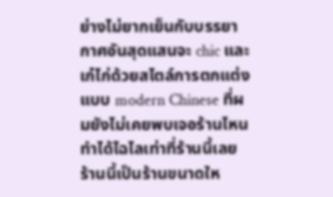ย่างไม่ยากเย็นกับบรรยากาศอันสุดแสนจะ chic และเก๋ไก่ด้วยสไตล์การตกแต่งแบบ modern Chinese ที่ผมยังไม่เคยพบเจอร้านไหนทำได้ไฉไลเท่าที่ร้านนี้เลย ร้านนี้เป็นร้านขนาดให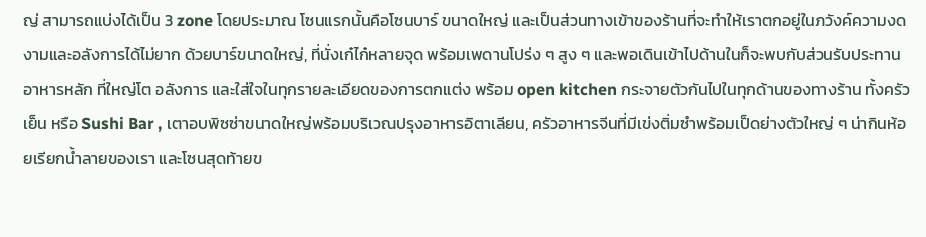ญ่ สามารถแบ่งได้เป็น 3 zone โดยประมาณ โซนแรกนั้นคือโซนบาร์ ขนาดใหญ่ และเป็นส่วนทางเข้าของร้านที่จะทำให้เราตกอยู่ในภวังค์ความงดงามและอลังการได้ไม่ยาก ด้วยบาร์ขนาดใหญ่, ที่นั่งเก๋ไก๋หลายจุด พร้อมเพดานโปร่ง ๆ สูง ๆ และพอเดินเข้าไปด้านในก็จะพบกับส่วนรับประทานอาหารหลัก ที่ใหญ่โต อลังการ และใส่ใจในทุกรายละเอียดของการตกแต่ง พร้อม open kitchen กระจายตัวกันไปในทุกด้านของทางร้าน ทั้งครัวเย็น หรือ Sushi Bar , เตาอบพิซซ่าขนาดใหญ่พร้อมบริเวณปรุงอาหารอิตาเลียน, ครัวอาหารจีนที่มีเข่งติ่มซำพร้อมเป็ดย่างตัวใหญ่ ๆ น่ากินห้อยเรียกน้ำลายของเรา และโซนสุดท้ายข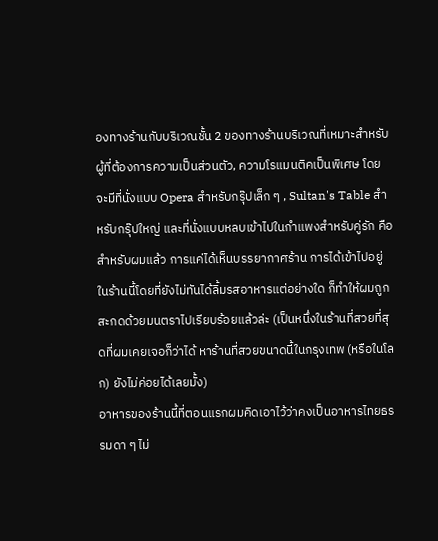องทางร้านกับบริเวณชั้น 2 ของทางร้านบริเวณที่เหมาะสำหรับผู้ที่ต้องการความเป็นส่วนตัว, ความโรแมนติคเป็นพิเศษ โดยจะมีที่นั่งแบบ Opera สำหรับกรุ๊ปเล็ก ๆ , Sultan's Table สำหรับกรุ๊ปใหญ่ และที่นั่งแบบหลบเข้าไปในกำแพงสำหรับคู่รัก คือสำหรับผมแล้ว การแค่ได้เห็นบรรยากาศร้าน การได้เข้าไปอยู่ในร้านนี้โดยที่ยังไม่ทันได้ลิ้มรสอาหารแต่อย่างใด ก็ทำให้ผมถูกสะกดด้วยมนตราไปเรียบร้อยแล้วล่ะ (เป็นหนึ่งในร้านที่สวยที่สุดที่ผมเคยเจอก็ว่าได้ หาร้านที่สวยขนาดนี้ในกรุงเทพ (หรือในโลก) ยังไม่ค่อยได้เลยมั้ง)
อาหารของร้านนี้ที่ตอนแรกผมคิดเอาไว้ว่าคงเป็นอาหารไทยธรรมดา ๆ ไม่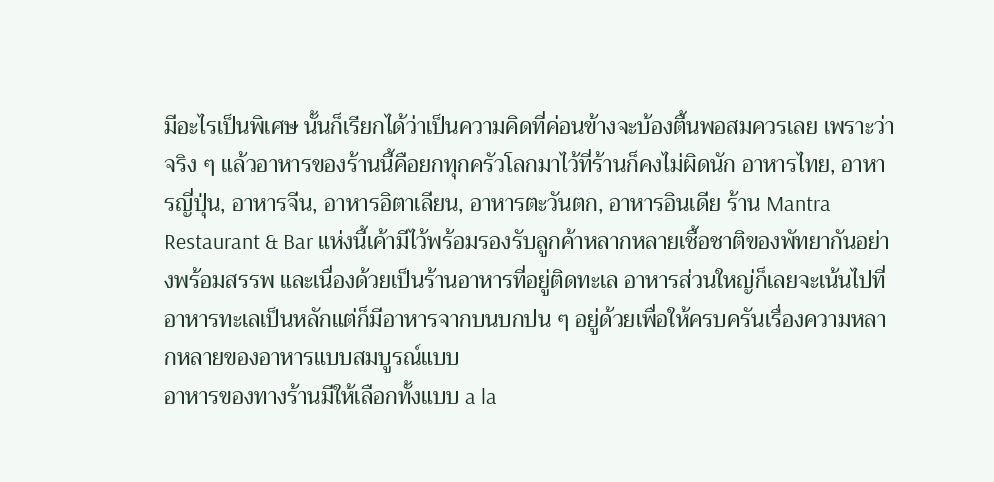มีอะไรเป็นพิเศษ นั้นก็เรียกได้ว่าเป็นความคิดที่ค่อนข้างจะบ้องตื้นพอสมควรเลย เพราะว่าจริง ๆ แล้วอาหารของร้านนี้คือยกทุกครัวโลกมาไว้ที่ร้านก็คงไม่ผิดนัก อาหารไทย, อาหารญี่ปุ่น, อาหารจีน, อาหารอิตาเลียน, อาหารตะวันตก, อาหารอินเดีย ร้าน Mantra Restaurant & Bar แห่งนี้เค้ามีไว้พร้อมรองรับลูกค้าหลากหลายเชื้อชาติของพัทยากันอย่างพร้อมสรรพ และเนื่องด้วยเป็นร้านอาหารที่อยู่ติดทะเล อาหารส่วนใหญ่ก็เลยจะเน้นไปที่อาหารทะเลเป็นหลักแต่ก็มีอาหารจากบนบกปน ๆ อยู่ด้วยเพื่อให้ครบครันเรื่องความหลากหลายของอาหารแบบสมบูรณ์แบบ
อาหารของทางร้านมีให้เลือกทั้งแบบ a la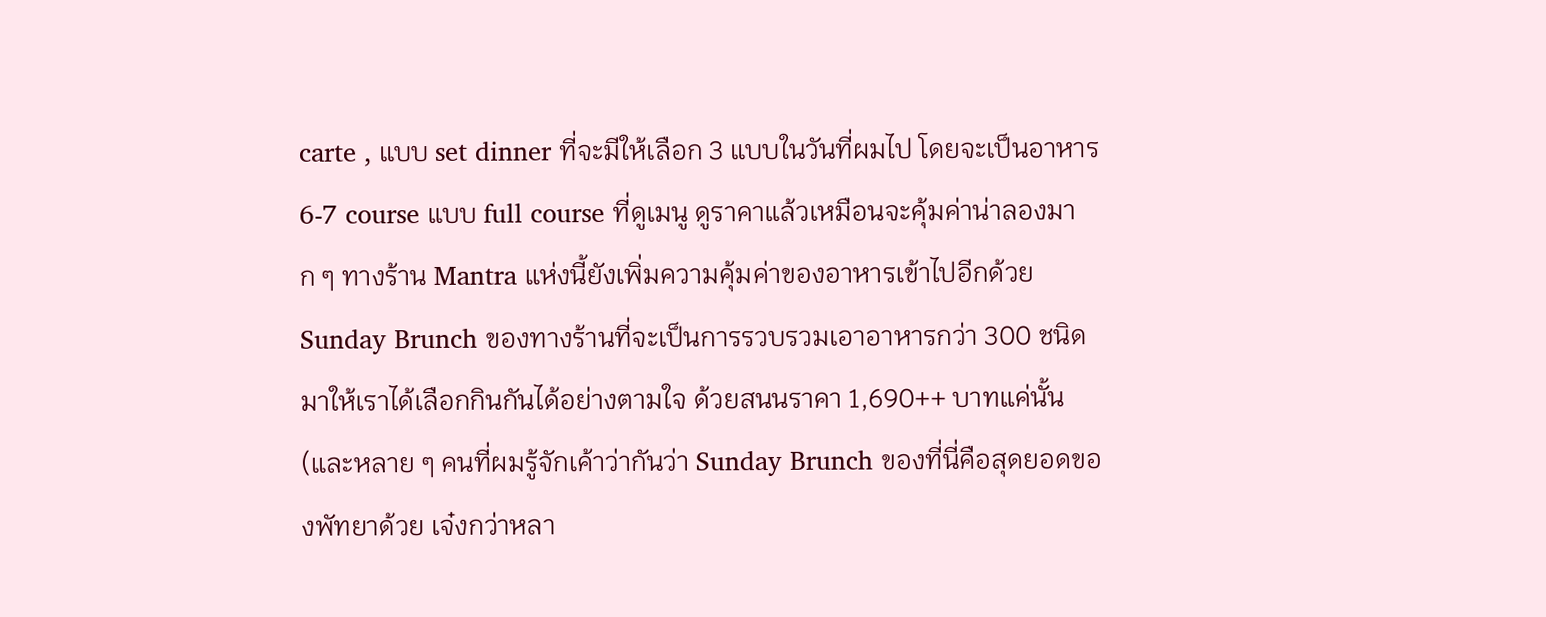carte , แบบ set dinner ที่จะมีให้เลือก 3 แบบในวันที่ผมไป โดยจะเป็นอาหาร 6-7 course แบบ full course ที่ดูเมนู ดูราคาแล้วเหมือนจะคุ้มค่าน่าลองมาก ๆ ทางร้าน Mantra แห่งนี้ยังเพิ่มความคุ้มค่าของอาหารเข้าไปอีกด้วย Sunday Brunch ของทางร้านที่จะเป็นการรวบรวมเอาอาหารกว่า 300 ชนิดมาให้เราได้เลือกกินกันได้อย่างตามใจ ด้วยสนนราคา 1,690++ บาทแค่นั้น (และหลาย ๆ คนที่ผมรู้จักเค้าว่ากันว่า Sunday Brunch ของที่นี่คือสุดยอดของพัทยาด้วย เจ๋งกว่าหลา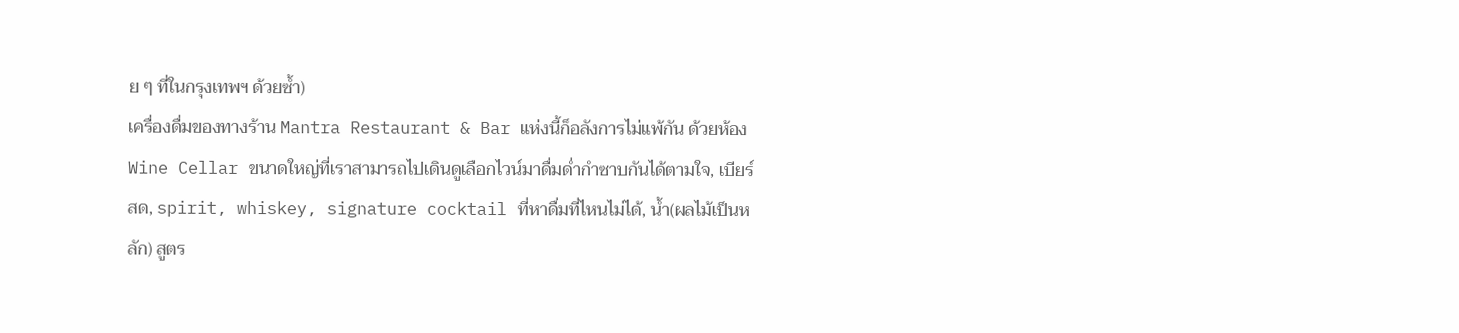ย ๆ ที่ในกรุงเทพฯ ด้วยซ้ำ)
เครื่องดื่มของทางร้าน Mantra Restaurant & Bar แห่งนี้ก็อลังการไม่แพ้กัน ด้วยห้อง Wine Cellar ขนาดใหญ่ที่เราสามารถไปเดินดูเลือกไวน์มาดื่มด่ำกำซาบกันได้ตามใจ, เบียร์สด, spirit, whiskey, signature cocktail ที่หาดื่มที่ไหนไม่ได้, น้ำ(ผลไม้เป็นหลัก) สูตร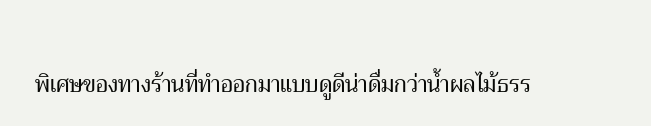พิเศษของทางร้านที่ทำออกมาแบบดูดีน่าดื่มกว่าน้ำผลไม้ธรร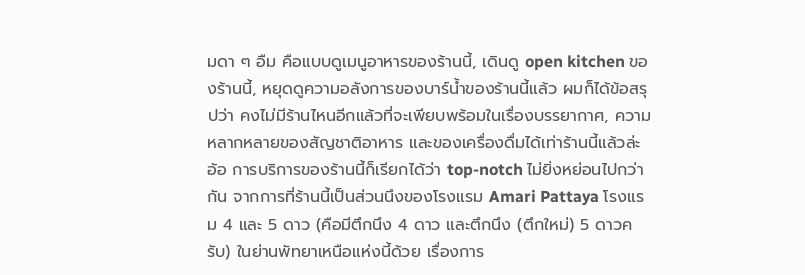มดา ๆ อืม คือแบบดูเมนูอาหารของร้านนี้, เดินดู open kitchen ของร้านนี้, หยุดดูความอลังการของบาร์น้ำของร้านนี้แล้ว ผมก็ได้ข้อสรุปว่า คงไม่มีร้านไหนอีกแล้วที่จะเพียบพร้อมในเรื่องบรรยากาศ, ความหลากหลายของสัญชาติอาหาร และของเครื่องดื่มได้เท่าร้านนี้แล้วล่ะ อ้อ การบริการของร้านนี้ก็เรียกได้ว่า top-notch ไม่ยิ่งหย่อนไปกว่ากัน จากการที่ร้านนี้เป็นส่วนนึงของโรงแรม Amari Pattaya โรงแรม 4 และ 5 ดาว (คือมีตึกนึง 4 ดาว และตึกนึง (ตึกใหม่) 5 ดาวครับ) ในย่านพัทยาเหนือแห่งนี้ด้วย เรื่องการ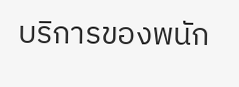บริการของพนัก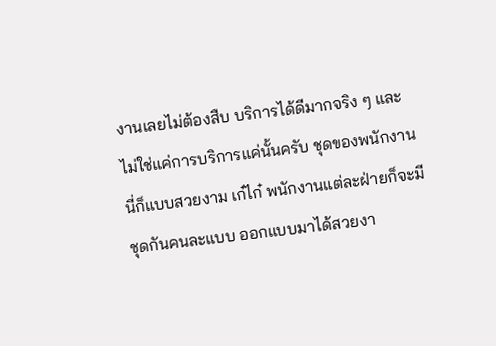งานเลยไม่ต้องสืบ บริการได้ดีมากจริง ๆ และไม่ใช่แค่การบริการแค่นั้นครับ ชุดของพนักงานนี่ก็แบบสวยงาม เก๋ไก๋ พนักงานแต่ละฝ่ายก็จะมีชุดกันคนละแบบ ออกแบบมาได้สวยงา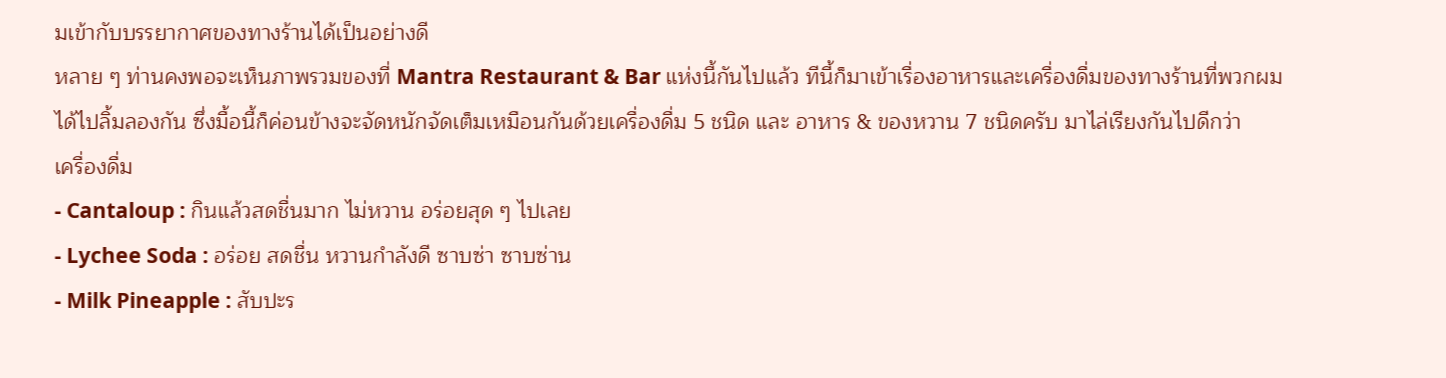มเข้ากับบรรยากาศของทางร้านได้เป็นอย่างดี
หลาย ๆ ท่านคงพอจะเห็นภาพรวมของที่ Mantra Restaurant & Bar แห่งนี้กันไปแล้ว ทีนี้ก็มาเข้าเรื่องอาหารและเครื่องดื่มของทางร้านที่พวกผมได้ไปลิ้มลองกัน ซึ่งมื้อนี้ก็ค่อนข้างจะจัดหนักจัดเต็มเหมือนกันด้วยเครื่องดื่ม 5 ชนิด และ อาหาร & ของหวาน 7 ชนิดครับ มาไล่เรียงกันไปดีกว่า
เครื่องดื่ม
- Cantaloup : กินแล้วสดชื่นมาก ไม่หวาน อร่อยสุด ๆ ไปเลย
- Lychee Soda : อร่อย สดชื่น หวานกำลังดี ซาบซ่า ซาบซ่าน
- Milk Pineapple : สับปะร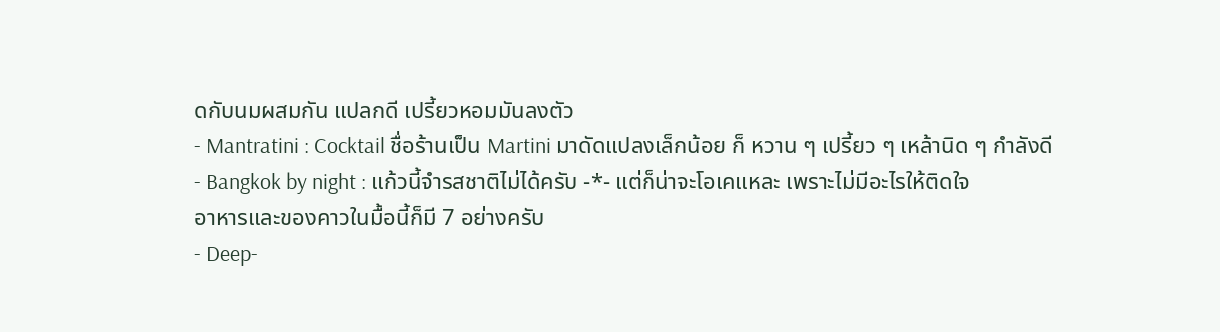ดกับนมผสมกัน แปลกดี เปรี้ยวหอมมันลงตัว
- Mantratini : Cocktail ชื่อร้านเป็น Martini มาดัดแปลงเล็กน้อย ก็ หวาน ๆ เปรี้ยว ๆ เหล้านิด ๆ กำลังดี
- Bangkok by night : แก้วนี้จำรสชาติไม่ได้ครับ -*- แต่ก็น่าจะโอเคแหละ เพราะไม่มีอะไรให้ติดใจ
อาหารและของคาวในมื้อนี้ก็มี 7 อย่างครับ
- Deep-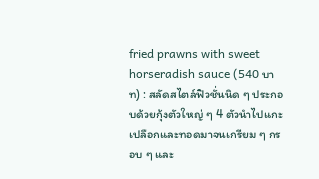fried prawns with sweet horseradish sauce (540 บาท) : สลัดสไตล์ฟิวชั่นนิด ๆ ประกอบด้วยกุ้งตัวใหญ่ ๆ 4 ตัวนำไปแกะเปลือกและทอดมาจนเกรียม ๆ กรอบ ๆ และ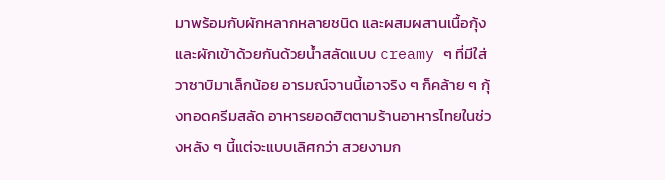มาพร้อมกับผักหลากหลายชนิด และผสมผสานเนื้อกุ้งและผักเข้าด้วยกันด้วยน้ำสลัดแบบ creamy ๆ ที่มีใส่วาซาบิมาเล็กน้อย อารมณ์จานนี้เอาจริง ๆ ก็คล้าย ๆ กุ้งทอดครีมสลัด อาหารยอดฮิตตามร้านอาหารไทยในช่วงหลัง ๆ นี้แต่จะแบบเลิศกว่า สวยงามก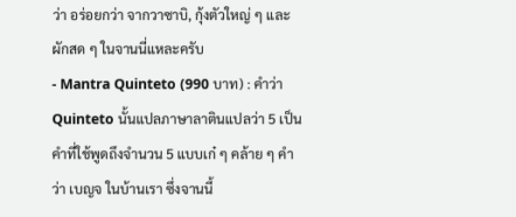ว่า อร่อยกว่า จากวาซาบิ, กุ้งตัวใหญ่ ๆ และผักสด ๆ ในจานนี่แหละครับ
- Mantra Quinteto (990 บาท) : คำว่า Quinteto นั้นแปลภาษาลาตินแปลว่า 5 เป็นคำที่ใช้พูดถึงจำนวน 5 แบบเก๋ ๆ คล้าย ๆ คำว่า เบญจ ในบ้านเรา ซึ่งจานนี้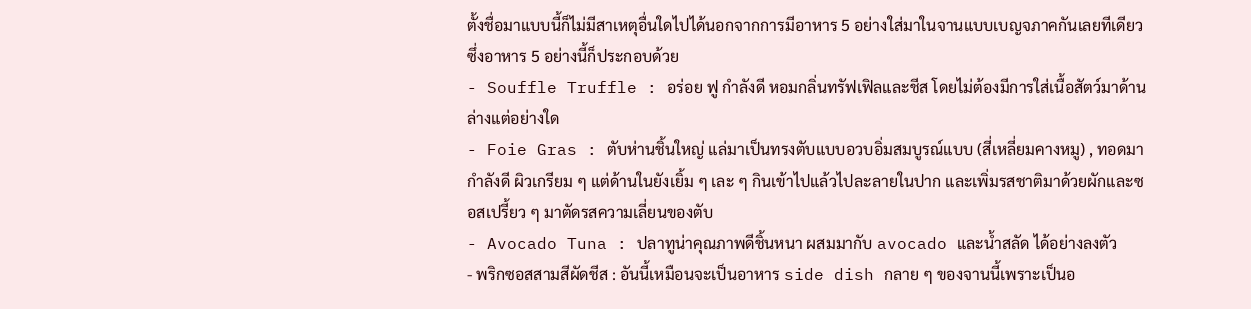ตั้งชื่อมาแบบนี้ก็ไม่มีสาเหตุอื่นใดไปได้นอกจากการมีอาหาร 5 อย่างใส่มาในจานแบบเบญจภาคกันเลยทีเดียว ซึ่งอาหาร 5 อย่างนี้ก็ประกอบด้วย
- Souffle Truffle : อร่อย ฟู กำลังดี หอมกลิ่นทรัฟเฟิลและชีส โดยไม่ต้องมีการใส่เนื้อสัตว์มาด้านล่างแต่อย่างใด
- Foie Gras : ตับห่านชิ้นใหญ่ แล่มาเป็นทรงตับแบบอวบอิ่มสมบูรณ์แบบ (สี่เหลี่ยมคางหมู) , ทอดมากำลังดี ผิวเกรียม ๆ แต่ด้านในยังเยิ้ม ๆ เละ ๆ กินเข้าไปแล้วไปละลายในปาก และเพิ่มรสชาติมาด้วยผักและซอสเปรี้ยว ๆ มาตัดรสความเลี่ยนของตับ
- Avocado Tuna : ปลาทูน่าคุณภาพดีชิ้นหนา ผสมมากับ avocado และน้ำสลัด ได้อย่างลงตัว
- พริกซอสสามสีผัดชีส : อันนี้เหมือนจะเป็นอาหาร side dish กลาย ๆ ของจานนี้เพราะเป็นอ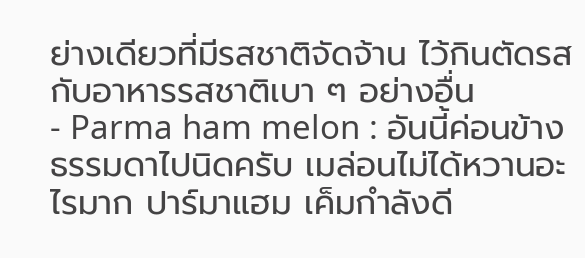ย่างเดียวที่มีรสชาติจัดจ้าน ไว้กินตัดรสกับอาหารรสชาติเบา ๆ อย่างอื่น
- Parma ham melon : อันนี้ค่อนข้างธรรมดาไปนิดครับ เมล่อนไม่ได้หวานอะไรมาก ปาร์มาแฮม เค็มกำลังดี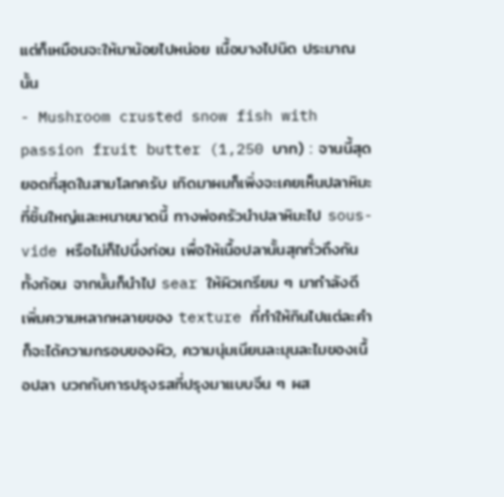แต่ก็เหมือนจะให้มาน้อยไปหน่อย เนื้อบางไปนิด ประมาณนั้น
- Mushroom crusted snow fish with passion fruit butter (1,250 บาท) : จานนี้สุดยอดที่สุดในสามโลกครับ เกิดมาผมก็เพิ่งจะเคยเห็นปลาหิมะที่ชิ้นใหญ่และหนาขนาดนี้ ทางพ่อครัวนำปลาหิมะไป sous-vide หรือไม่ก็ไปนึ่งก่อน เพื่อให้เนื้อปลานั้นสุกทั่วถึงกันทั้งก้อน จากนั้นก็นำไป sear ให้ผิวเกรียม ๆ มากำลังดี เพิ่มความหลากหลายของ texture ที่ทำให้กินไปแต่ละคำก็จะได้ความกรอบของผิว, ความนุ่มเนียนละมุนละไมของเนื้อปลา บวกกับการปรุงรสที่ปรุงมาแบบจีน ๆ ผส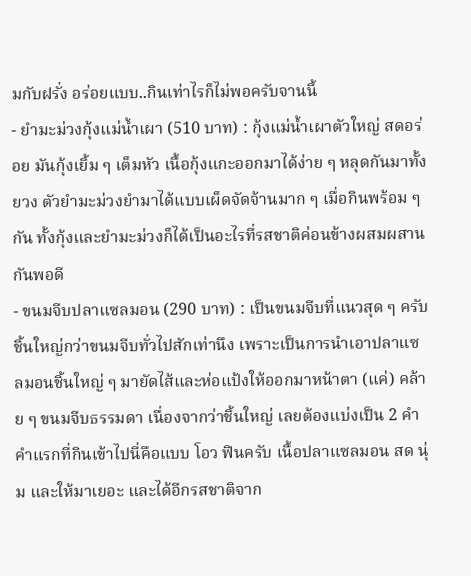มกับฝรั่ง อร่อยแบบ..กินเท่าไรก็ไม่พอครับจานนี้
- ยำมะม่วงกุ้งแม่น้ำเผา (510 บาท) : กุ้งแม่น้ำเผาตัวใหญ่ สดอร่อย มันกุ้งเยิ้ม ๆ เต็มหัว เนื้อกุ้งแกะออกมาได้ง่าย ๆ หลุดกันมาทั้งยวง ตัวยำมะม่วงยำมาได้แบบเผ็ดจัดจ้านมาก ๆ เมื่อกินพร้อม ๆ กัน ทั้งกุ้งและยำมะม่วงก็ได้เป็นอะไรที่รสชาติค่อนข้างผสมผสานกันพอดี
- ขนมจีบปลาแซลมอน (290 บาท) : เป็นขนมจีบที่แนวสุด ๆ ครับ ชิ้นใหญ่กว่าขนมจีบทั่วไปสักเท่านึง เพราะเป็นการนำเอาปลาแซลมอนชิ้นใหญ่ ๆ มายัดไส้และห่อแป้งให้ออกมาหน้าตา (แค่) คล้าย ๆ ขนมจีบธรรมดา เนื่องจากว่าชิ้นใหญ่ เลยต้องแบ่งเป็น 2 คำ คำแรกที่กินเข้าไปนี่คือแบบ โอว ฟินครับ เนื้อปลาแซลมอน สด นุ่ม และให้มาเยอะ และได้อีกรสชาติจาก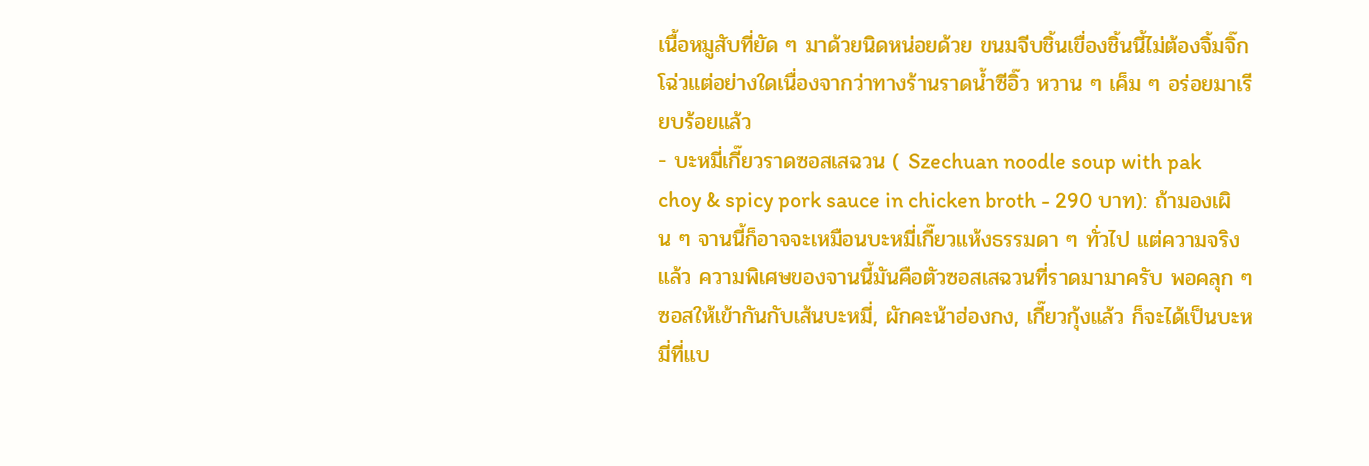เนื้อหมูสับที่ยัด ๆ มาด้วยนิดหน่อยด้วย ขนมจีบชิ้นเขื่องชิ้นนี้ไม่ต้องจิ้มจิ๊กโฉ่วแต่อย่างใดเนื่องจากว่าทางร้านราดน้ำซีอิ๊ว หวาน ๆ เค็ม ๆ อร่อยมาเรียบร้อยแล้ว
- บะหมี่เกี๊ยวราดซอสเสฉวน ( Szechuan noodle soup with pak choy & spicy pork sauce in chicken broth - 290 บาท): ถ้ามองเผิน ๆ จานนี้ก็อาจจะเหมือนบะหมี่เกี๊ยวแห้งธรรมดา ๆ ทั่วไป แต่ความจริงแล้ว ความพิเศษของจานนี้มันคือตัวซอสเสฉวนที่ราดมามาครับ พอคลุก ๆ ซอสให้เข้ากันกับเส้นบะหมี่, ผักคะน้าฮ่องกง, เกี๊ยวกุ้งแล้ว ก็จะได้เป็นบะหมี่ที่แบ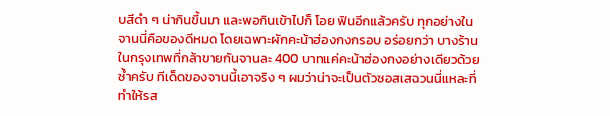บสีดำ ๆ น่ากินขึ้นมา และพอกินเข้าไปก็ โอย ฟินอีกแล้วครับ ทุกอย่างในจานนี่คือของดีหมด โดยเฉพาะผักคะน้าฮ่องกงกรอบ อร่อยกว่า บางร้านในกรุงเทพที่กล้าขายกันจานละ 400 บาทแค่คะน้าฮ่องกงอย่างเดียวด้วยซ้ำครับ ทีเด็ดของจานนี้เอาจริง ๆ ผมว่าน่าจะเป็นตัวซอสเสฉวนนี่แหละที่ทำให้รส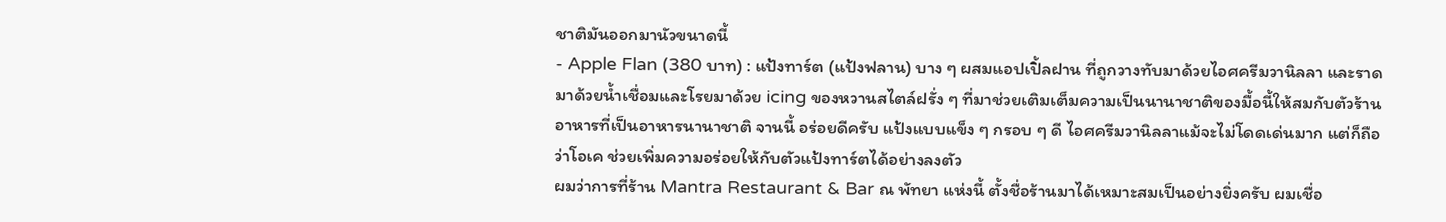ชาติมันออกมานัวขนาดนี้
- Apple Flan (380 บาท) : แป้งทาร์ต (แป้งฟลาน) บาง ๆ ผสมแอปเปิ้ลฝาน ที่ถูกวางทับมาด้วยไอศครีมวานิลลา และราดมาด้วยน้ำเชื่อมและโรยมาด้วย icing ของหวานสไตล์ฝรั่ง ๆ ที่มาช่วยเติมเต็มความเป็นนานาชาติของมื้อนี้ให้สมกับตัวร้านอาหารที่เป็นอาหารนานาชาติ จานนี้ อร่อยดีครับ แป้งแบบแข็ง ๆ กรอบ ๆ ดี ไอศครีมวานิลลาแม้จะไม่โดดเด่นมาก แต่ก็ถือว่าโอเค ช่วยเพิ่มความอร่อยให้กับตัวแป้งทาร์ตได้อย่างลงตัว
ผมว่าการที่ร้าน Mantra Restaurant & Bar ณ พัทยา แห่งนี้ ตั้งชื่อร้านมาได้เหมาะสมเป็นอย่างยิ่งครับ ผมเชื่อ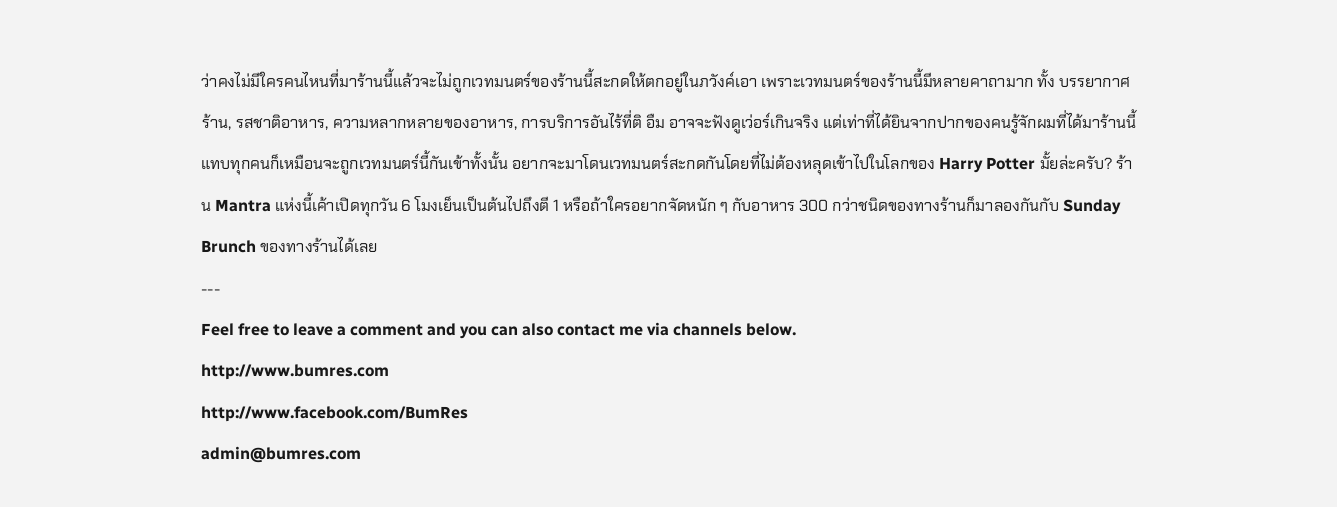ว่าคงไม่มีใครคนไหนที่มาร้านนี้แล้วจะไม่ถูกเวทมนตร์ของร้านนี้สะกดให้ตกอยู่ในภวังค์เอา เพราะเวทมนตร์ของร้านนี้มีหลายคาถามาก ทั้ง บรรยากาศร้าน, รสชาติอาหาร, ความหลากหลายของอาหาร, การบริการอันไร้ที่ติ อืม อาจจะฟังดูเว่อร์เกินจริง แต่เท่าที่ได้ยินจากปากของคนรู้จักผมที่ได้มาร้านนี้ แทบทุกคนก็เหมือนจะถูกเวทมนตร์นี้กันเข้าทั้งนั้น อยากจะมาโดนเวทมนตร์สะกดกันโดยที่ไม่ต้องหลุดเข้าไปในโลกของ Harry Potter มั้ยล่ะครับ? ร้าน Mantra แห่งนี้เค้าเปิดทุกวัน 6 โมงเย็นเป็นต้นไปถึงตี 1 หรือถ้าใครอยากจัดหนัก ๆ กับอาหาร 300 กว่าชนิดของทางร้านก็มาลองกันกับ Sunday Brunch ของทางร้านได้เลย
---
Feel free to leave a comment and you can also contact me via channels below.
http://www.bumres.com
http://www.facebook.com/BumRes
admin@bumres.com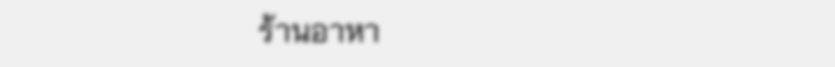ร้านอาหา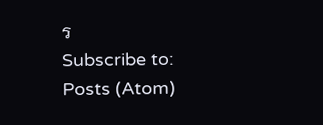ร
Subscribe to:
Posts (Atom)